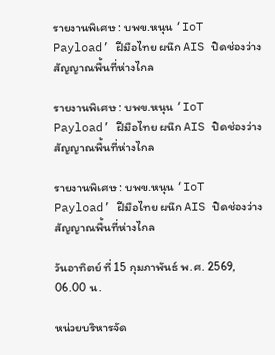รายงานพิเศษ : บพข.หนุน ‘IoT Payload’ ฝีมือไทย ผนึก AIS ปิดช่องว่างสัญญาณพื้นที่ห่างไกล

รายงานพิเศษ : บพข.หนุน ‘IoT Payload’ ฝีมือไทย ผนึก AIS ปิดช่องว่างสัญญาณพื้นที่ห่างไกล

รายงานพิเศษ : บพข.หนุน ‘IoT Payload’ ฝีมือไทย ผนึก AIS ปิดช่องว่างสัญญาณพื้นที่ห่างไกล

วันอาทิตย์ ที่ 15 กุมภาพันธ์ พ.ศ. 2569, 06.00 น.

หน่วยบริหารจัด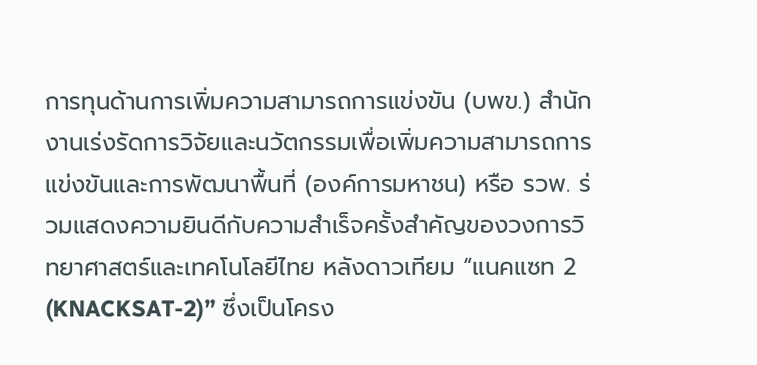การทุนด้านการเพิ่มความสามารถการแข่งขัน (บพข.) สำนักงานเร่งรัดการวิจัยและนวัตกรรมเพื่อเพิ่มความสามารถการแข่งขันและการพัฒนาพื้นที่ (องค์การมหาชน) หรือ รวพ. ร่วมแสดงความยินดีกับความสำเร็จครั้งสำคัญของวงการวิทยาศาสตร์และเทคโนโลยีไทย หลังดาวเทียม “แนคแซท 2 (KNACKSAT-2)” ซึ่งเป็นโครง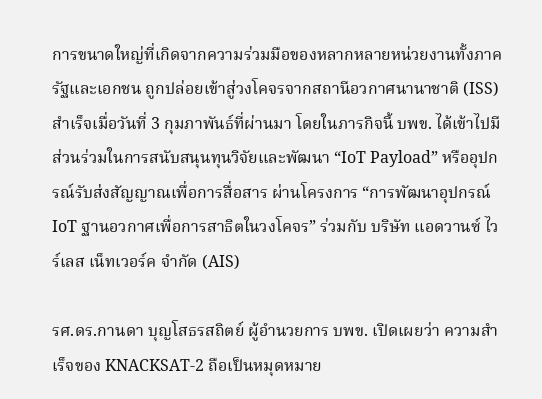การขนาดใหญ่ที่เกิดจากความร่วมมือของหลากหลายหน่วยงานทั้งภาครัฐและเอกชน ถูกปล่อยเข้าสู่วงโคจรจากสถานีอวกาศนานาชาติ (ISS) สำเร็จเมื่อวันที่ 3 กุมภาพันธ์ที่ผ่านมา โดยในภารกิจนี้ บพข. ได้เข้าไปมีส่วนร่วมในการสนับสนุนทุนวิจัยและพัฒนา “IoT Payload” หรืออุปกรณ์รับส่งสัญญาณเพื่อการสื่อสาร ผ่านโครงการ “การพัฒนาอุปกรณ์ IoT ฐานอวกาศเพื่อการสาธิตในวงโคจร” ร่วมกับ บริษัท แอดวานซ์ ไวร์เลส เน็ทเวอร์ค จำกัด (AIS)

รศ.ดร.กานดา บุญโสธรสถิตย์ ผู้อำนวยการ บพข. เปิดเผยว่า ความสำเร็จของ KNACKSAT-2 ถือเป็นหมุดหมาย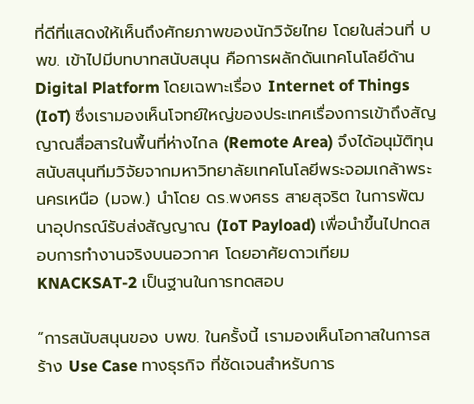ที่ดีที่แสดงให้เห็นถึงศักยภาพของนักวิจัยไทย โดยในส่วนที่ บพข. เข้าไปมีบทบาทสนับสนุน คือการผลักดันเทคโนโลยีด้าน Digital Platform โดยเฉพาะเรื่อง Internet of Things (IoT) ซึ่งเรามองเห็นโจทย์ใหญ่ของประเทศเรื่องการเข้าถึงสัญญาณสื่อสารในพื้นที่ห่างไกล (Remote Area) จึงได้อนุมัติทุนสนับสนุนทีมวิจัยจากมหาวิทยาลัยเทคโนโลยีพระจอมเกล้าพระนครเหนือ (มจพ.) นำโดย ดร.พงศธร สายสุจริต ในการพัฒนาอุปกรณ์รับส่งสัญญาณ (IoT Payload) เพื่อนำขึ้นไปทดสอบการทำงานจริงบนอวกาศ โดยอาศัยดาวเทียม KNACKSAT-2 เป็นฐานในการทดสอบ

“การสนับสนุนของ บพข. ในครั้งนี้ เรามองเห็นโอกาสในการสร้าง Use Case ทางธุรกิจ ที่ชัดเจนสำหรับการ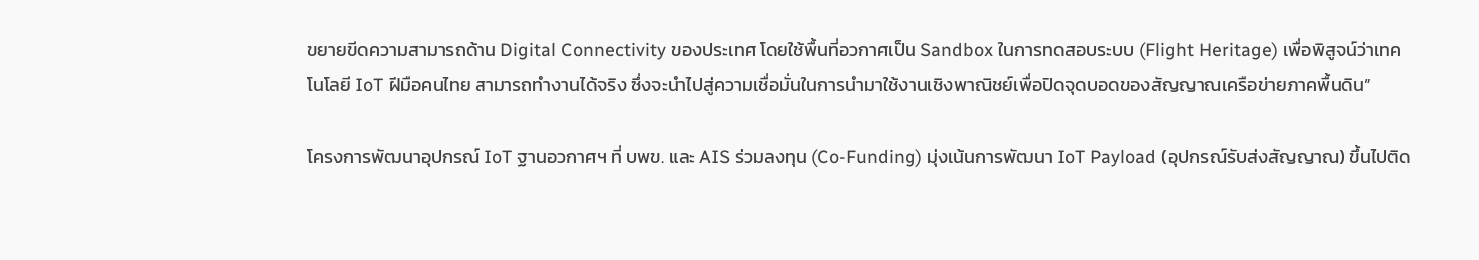ขยายขีดความสามารถด้าน Digital Connectivity ของประเทศ โดยใช้พื้นที่อวกาศเป็น Sandbox ในการทดสอบระบบ (Flight Heritage) เพื่อพิสูจน์ว่าเทคโนโลยี IoT ฝีมือคนไทย สามารถทำงานได้จริง ซึ่งจะนำไปสู่ความเชื่อมั่นในการนำมาใช้งานเชิงพาณิชย์เพื่อปิดจุดบอดของสัญญาณเครือข่ายภาคพื้นดิน”

โครงการพัฒนาอุปกรณ์ IoT ฐานอวกาศฯ ที่ บพข. และ AIS ร่วมลงทุน (Co-Funding) มุ่งเน้นการพัฒนา IoT Payload (อุปกรณ์รับส่งสัญญาณ) ขึ้นไปติด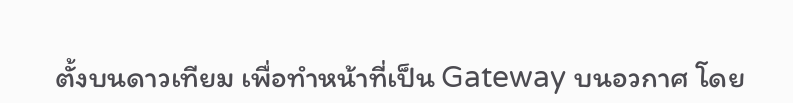ตั้งบนดาวเทียม เพื่อทำหน้าที่เป็น Gateway บนอวกาศ โดย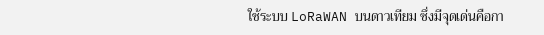ใช้ระบบ LoRaWAN บนดาวเทียม ซึ่งมีจุดเด่นคือกา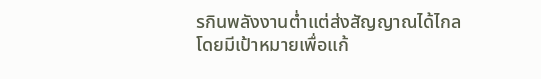รกินพลังงานต่ำแต่ส่งสัญญาณได้ไกล โดยมีเป้าหมายเพื่อแก้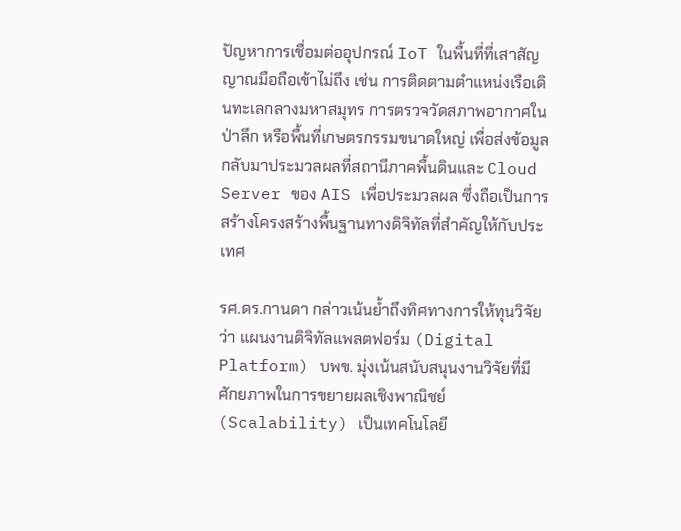ปัญหาการเชื่อมต่ออุปกรณ์ IoT ในพื้นที่ที่เสาสัญญาณมือถือเข้าไม่ถึง เช่น การติดตามตำแหน่งเรือเดินทะเลกลางมหาสมุทร การตรวจวัดสภาพอากาศในป่าลึก หรือพื้นที่เกษตรกรรมขนาดใหญ่ เพื่อส่งข้อมูลกลับมาประมวลผลที่สถานีภาคพื้นดินและ Cloud Server ของ AIS เพื่อประมวลผล ซึ่งถือเป็นการสร้างโครงสร้างพื้นฐานทางดิจิทัลที่สำคัญให้กับประเทศ

รศ.ดร.กานดา กล่าวเน้นย้ำถึงทิศทางการให้ทุนวิจัยว่า แผนงานดิจิทัลแพลตฟอร์ม (Digital Platform) บพข. มุ่งเน้นสนับสนุนงานวิจัยที่มีศักยภาพในการขยายผลเชิงพาณิชย์ (Scalability) เป็นเทคโนโลยี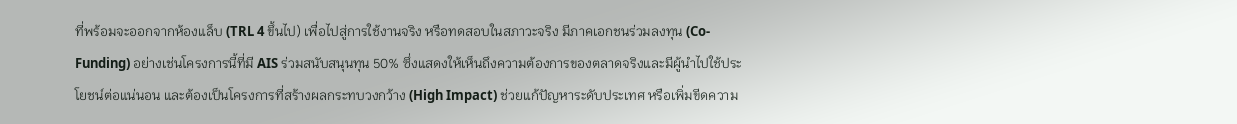ที่พร้อมจะออกจากห้องแล็บ (TRL 4 ขึ้นไป) เพื่อไปสู่การใช้งานจริง หรือทดสอบในสภาวะจริง มีภาคเอกชนร่วมลงทุน (Co-Funding) อย่างเช่นโครงการนี้ที่มี AIS ร่วมสนับสนุนทุน 50% ซึ่งแสดงให้เห็นถึงความต้องการของตลาดจริงและมีผู้นำไปใช้ประโยชน์ต่อแน่นอน และต้องเป็นโครงการที่สร้างผลกระทบวงกว้าง (High Impact) ช่วยแก้ปัญหาระดับประเทศ หรือเพิ่มขีดความ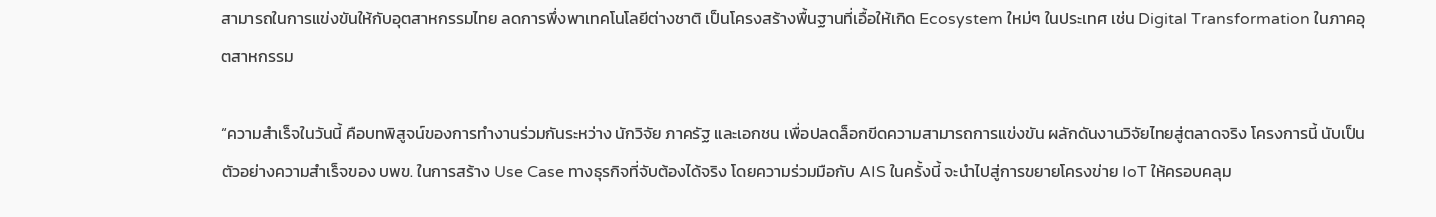สามารถในการแข่งขันให้กับอุตสาหกรรมไทย ลดการพึ่งพาเทคโนโลยีต่างชาติ เป็นโครงสร้างพื้นฐานที่เอื้อให้เกิด Ecosystem ใหม่ๆ ในประเทศ เช่น Digital Transformation ในภาคอุตสาหกรรม

“ความสำเร็จในวันนี้ คือบทพิสูจน์ของการทำงานร่วมกันระหว่าง นักวิจัย ภาครัฐ และเอกชน เพื่อปลดล็อกขีดความสามารถการแข่งขัน ผลักดันงานวิจัยไทยสู่ตลาดจริง โครงการนี้ นับเป็นตัวอย่างความสำเร็จของ บพข. ในการสร้าง Use Case ทางธุรกิจที่จับต้องได้จริง โดยความร่วมมือกับ AIS ในครั้งนี้ จะนำไปสู่การขยายโครงข่าย IoT ให้ครอบคลุม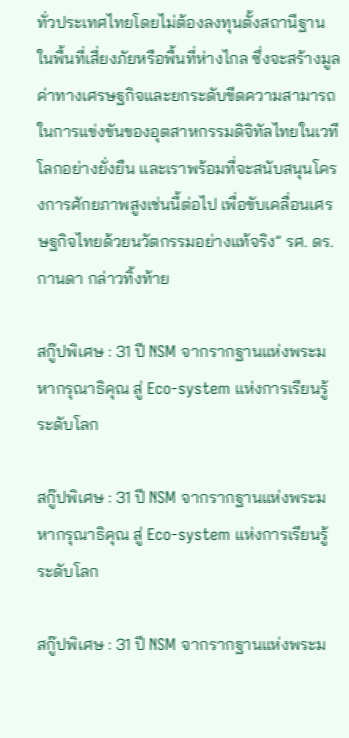ทั่วประเทศไทยโดยไม่ต้องลงทุนตั้งสถานีฐานในพื้นที่เสี่ยงภัยหรือพื้นที่ห่างไกล ซึ่งจะสร้างมูลค่าทางเศรษฐกิจและยกระดับขีดความสามารถในการแข่งขันของอุตสาหกรรมดิจิทัลไทยในเวทีโลกอย่างยั่งยืน และเราพร้อมที่จะสนับสนุนโครงการศักยภาพสูงเช่นนี้ต่อไป เพื่อขับเคลื่อนเศรษฐกิจไทยด้วยนวัตกรรมอย่างแท้จริง” รศ. ดร.กานดา กล่าวทิ้งท้าย

สกู๊ปพิเศษ : 31 ปี NSM จากรากฐานแห่งพระมหากรุณาธิคุณ สู่ Eco-system แห่งการเรียนรู้ระดับโลก

สกู๊ปพิเศษ : 31 ปี NSM จากรากฐานแห่งพระมหากรุณาธิคุณ สู่ Eco-system แห่งการเรียนรู้ระดับโลก

สกู๊ปพิเศษ : 31 ปี NSM จากรากฐานแห่งพระม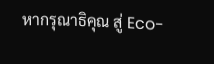หากรุณาธิคุณ สู่ Eco-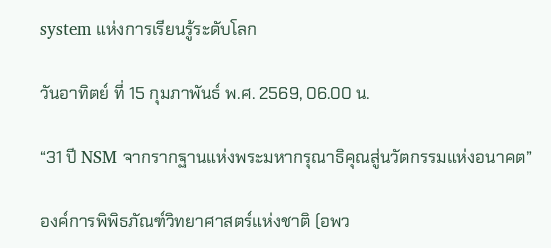system แห่งการเรียนรู้ระดับโลก

วันอาทิตย์ ที่ 15 กุมภาพันธ์ พ.ศ. 2569, 06.00 น.

“31 ปี NSM จากรากฐานแห่งพระมหากรุณาธิคุณสู่นวัตกรรมแห่งอนาคต”

องค์การพิพิธภัณฑ์วิทยาศาสตร์แห่งชาติ (อพว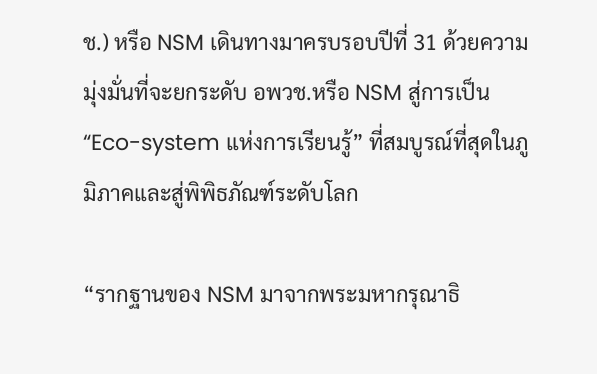ช.) หรือ NSM เดินทางมาครบรอบปีที่ 31 ด้วยความมุ่งมั่นที่จะยกระดับ อพวช.หรือ NSM สู่การเป็น “Eco-system แห่งการเรียนรู้” ที่สมบูรณ์ที่สุดในภูมิภาคและสู่พิพิธภัณฑ์ระดับโลก

“รากฐานของ NSM มาจากพระมหากรุณาธิ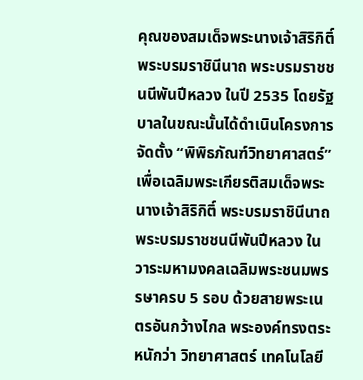คุณของสมเด็จพระนางเจ้าสิริกิติ์ พระบรมราชินีนาถ พระบรมราชชนนีพันปีหลวง ในปี 2535 โดยรัฐบาลในขณะนั้นได้ดำเนินโครงการจัดตั้ง “พิพิธภัณฑ์วิทยาศาสตร์” เพื่อเฉลิมพระเกียรติสมเด็จพระนางเจ้าสิริกิติ์ พระบรมราชินีนาถ พระบรมราชชนนีพันปีหลวง ในวาระมหามงคลเฉลิมพระชนมพรรษาครบ 5 รอบ ด้วยสายพระเนตรอันกว้างไกล พระองค์ทรงตระหนักว่า วิทยาศาสตร์ เทคโนโลยี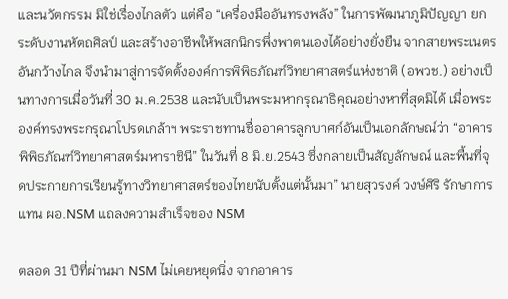และนวัตกรรม มิใช่เรื่องไกลตัว แต่คือ “เครื่องมืออันทรงพลัง” ในการพัฒนาภูมิปัญญา ยกระดับงานหัตถศิลป์ และสร้างอาชีพให้พสกนิกรพึ่งพาตนเองได้อย่างยั่งยืน จากสายพระเนตรอันกว้างไกล จึงนำมาสู่การจัดตั้งองค์การพิพิธภัณฑ์วิทยาศาสตร์แห่งชาติ (อพวช.) อย่างเป็นทางการเมื่อวันที่ 30 ม.ค.2538 และนับเป็นพระมหากรุณาธิคุณอย่างหาที่สุดมิได้ เมื่อพระองค์ทรงพระกรุณาโปรดเกล้าฯ พระราชทานชื่ออาคารลูกบาศก์อันเป็นเอกลักษณ์ว่า “อาคารพิพิธภัณฑ์วิทยาศาสตร์มหาราชินี” ในวันที่ 8 มิ.ย.2543 ซึ่งกลายเป็นสัญลักษณ์ และพื้นที่จุดประกายการเรียนรู้ทางวิทยาศาสตร์ของไทยนับตั้งแต่นั้นมา” นายสุวรงค์ วงษ์ศิริ รักษาการแทน ผอ.NSM แถลงความสำเร็จของ NSM

ตลอด 31 ปีที่ผ่านมา NSM ไม่เคยหยุดนิ่ง จากอาคาร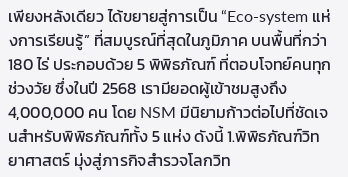เพียงหลังเดียว ได้ขยายสู่การเป็น “Eco-system แห่งการเรียนรู้” ที่สมบูรณ์ที่สุดในภูมิภาค บนพื้นที่กว่า 180 ไร่ ประกอบด้วย 5 พิพิธภัณฑ์ ที่ตอบโจทย์คนทุกช่วงวัย ซึ่งในปี 2568 เรามียอดผู้เข้าชมสูงถึง 4,000,000 คน โดย NSM มีนิยามก้าวต่อไปที่ชัดเจนสำหรับพิพิธภัณฑ์ทั้ง 5 แห่ง ดังนี้ 1.พิพิธภัณฑ์วิทยาศาสตร์ มุ่งสู่ภารกิจสำรวจโลกวิท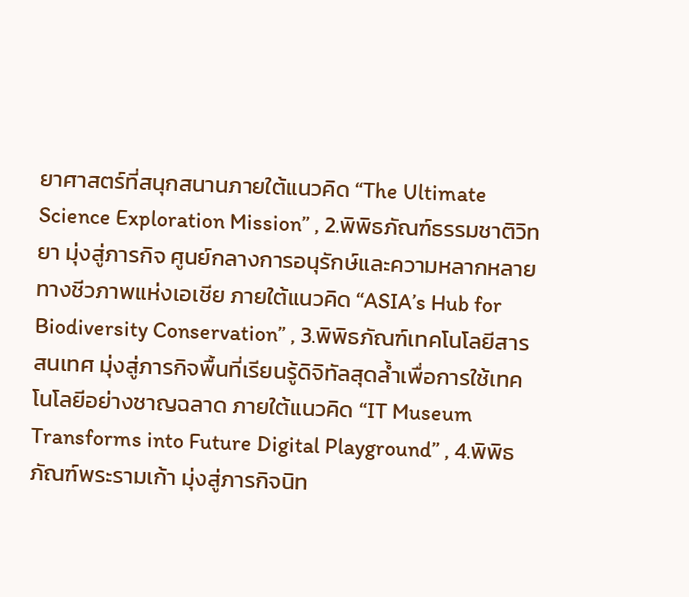ยาศาสตร์ที่สนุกสนานภายใต้แนวคิด “The Ultimate Science Exploration Mission” , 2.พิพิธภัณฑ์ธรรมชาติวิทยา มุ่งสู่ภารกิจ ศูนย์กลางการอนุรักษ์และความหลากหลายทางชีวภาพแห่งเอเชีย ภายใต้แนวคิด “ASIA’s Hub for Biodiversity Conservation” , 3.พิพิธภัณฑ์เทคโนโลยีสารสนเทศ มุ่งสู่ภารกิจพื้นที่เรียนรู้ดิจิทัลสุดล้ำเพื่อการใช้เทคโนโลยีอย่างชาญฉลาด ภายใต้แนวคิด “IT Museum Transforms into Future Digital Playground” , 4.พิพิธภัณฑ์พระรามเก้า มุ่งสู่ภารกิจนิท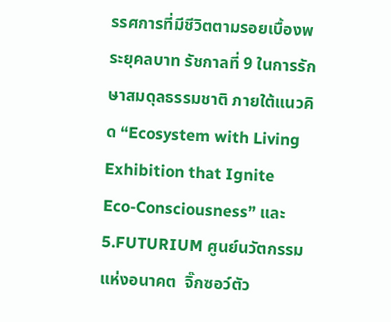รรศการที่มีชีวิตตามรอยเบื้องพระยุคลบาท รัชกาลที่ 9 ในการรักษาสมดุลธรรมชาติ ภายใต้แนวคิด “Ecosystem with Living Exhibition that Ignite Eco-Consciousness” และ 5.FUTURIUM ศูนย์นวัตกรรมแห่งอนาคต  จิ๊กซอว์ตัว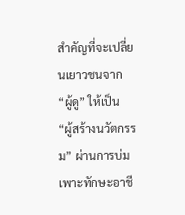สำคัญที่จะเปลี่ยนเยาวชนจาก “ผู้ดู” ให้เป็น “ผู้สร้างนวัตกรรม” ผ่านการบ่มเพาะทักษะอาชี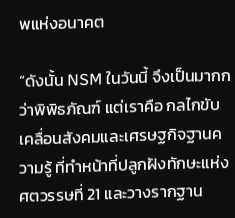พแห่งอนาคต

“ดังนั้น NSM ในวันนี้ จึงเป็นมากกว่าพิพิธภัณฑ์ แต่เราคือ กลไกขับเคลื่อนสังคมและเศรษฐกิจฐานความรู้ ที่ทำหน้าที่ปลูกฝังทักษะแห่งศตวรรษที่ 21 และวางรากฐาน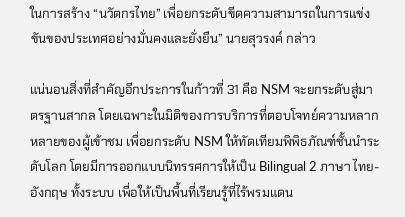ในการสร้าง “นวัตกรไทย” เพื่อยกระดับขีดความสามารถในการแข่งขันของประเทศอย่างมั่นคงและยั่งยืน” นายสุวรงค์ กล่าว

แน่นอนสิ่งที่สำคัญอีกประการในก้าวที่ 31 คือ NSM จะยกระดับสู่มาตรฐานสากล โดยเฉพาะในมิติของการบริการที่ตอบโจทย์ความหลากหลายของผู้เข้าชม เพื่อยกระดับ NSM ให้ทัดเทียมพิพิธภัณฑ์ชั้นนำระดับโลก โดยมีการออกแบบนิทรรศการให้เป็น Bilingual 2 ภาษา ไทย-อังกฤษ ทั้งระบบ เพื่อให้เป็นพื้นที่เรียนรู้ที่ไร้พรมแดน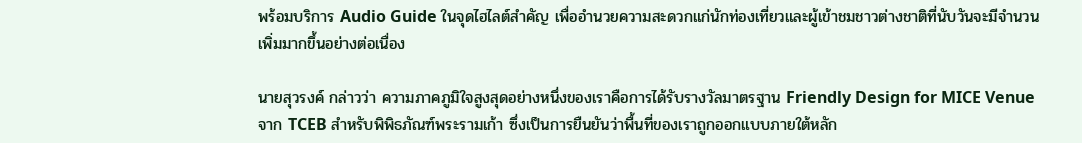พร้อมบริการ Audio Guide ในจุดไฮไลต์สำคัญ เพื่ออำนวยความสะดวกแก่นักท่องเที่ยวและผู้เข้าชมชาวต่างชาติที่นับวันจะมีจำนวนเพิ่มมากขึ้นอย่างต่อเนื่อง

นายสุวรงค์ กล่าวว่า ความภาคภูมิใจสูงสุดอย่างหนึ่งของเราคือการได้รับรางวัลมาตรฐาน Friendly Design for MICE Venue จาก TCEB สำหรับพิพิธภัณฑ์พระรามเก้า ซึ่งเป็นการยืนยันว่าพื้นที่ของเราถูกออกแบบภายใต้หลัก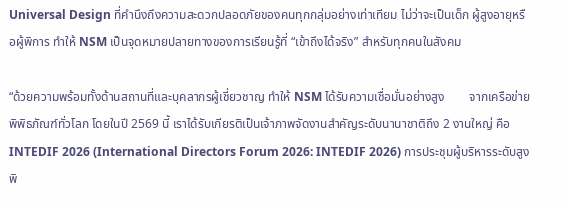Universal Design ที่คำนึงถึงความสะดวกปลอดภัยของคนทุกกลุ่มอย่างเท่าเทียม ไม่ว่าจะเป็นเด็ก ผู้สูงอายุหรือผู้พิการ ทำให้ NSM เป็นจุดหมายปลายทางของการเรียนรู้ที่ “เข้าถึงได้จริง” สำหรับทุกคนในสังคม

“ด้วยความพร้อมทั้งด้านสถานที่และบุคลากรผู้เชี่ยวชาญ ทำให้ NSM ได้รับความเชื่อมั่นอย่างสูง        จากเครือข่ายพิพิธภัณฑ์ทั่วโลก โดยในปี 2569 นี้ เราได้รับเกียรติเป็นเจ้าภาพจัดงานสำคัญระดับนานาชาติถึง 2 งานใหญ่ คือ INTEDIF 2026 (International Directors Forum 2026: INTEDIF 2026) การประชุมผู้บริหารระดับสูงพิ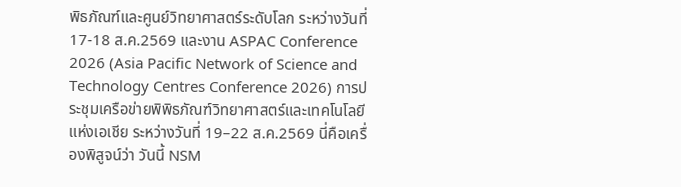พิธภัณฑ์และศูนย์วิทยาศาสตร์ระดับโลก ระหว่างวันที่ 17-18 ส.ค.2569 และงาน ASPAC Conference 2026 (Asia Pacific Network of Science and Technology Centres Conference 2026) การประชุมเครือข่ายพิพิธภัณฑ์วิทยาศาสตร์และเทคโนโลยีแห่งเอเชีย ระหว่างวันที่ 19–22 ส.ค.2569 นี่คือเครื่องพิสูจน์ว่า วันนี้ NSM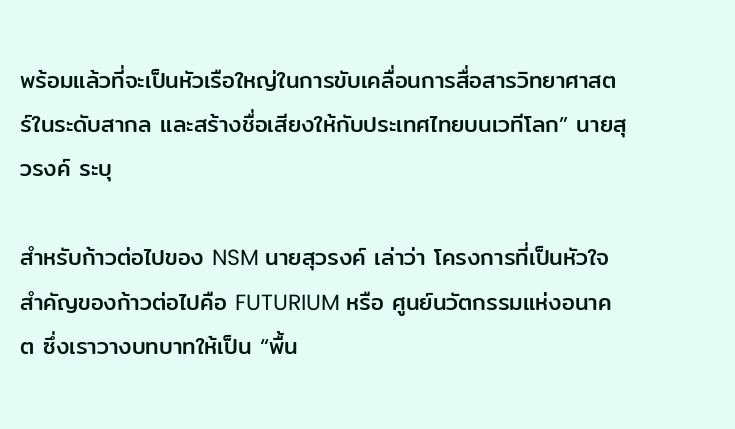พร้อมแล้วที่จะเป็นหัวเรือใหญ่ในการขับเคลื่อนการสื่อสารวิทยาศาสตร์ในระดับสากล และสร้างชื่อเสียงให้กับประเทศไทยบนเวทีโลก” นายสุวรงค์ ระบุ

สำหรับก้าวต่อไปของ NSM นายสุวรงค์ เล่าว่า โครงการที่เป็นหัวใจสำคัญของก้าวต่อไปคือ FUTURIUM หรือ ศูนย์นวัตกรรมแห่งอนาคต ซึ่งเราวางบทบาทให้เป็น “พื้น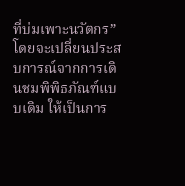ที่บ่มเพาะนวัตกร” โดยจะเปลี่ยนประสบการณ์จากการเดินชมพิพิธภัณฑ์แบบเดิม ให้เป็นการ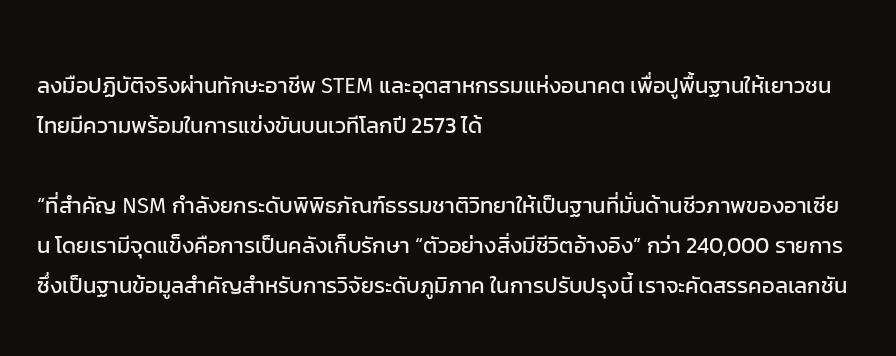ลงมือปฏิบัติจริงผ่านทักษะอาชีพ STEM และอุตสาหกรรมแห่งอนาคต เพื่อปูพื้นฐานให้เยาวชนไทยมีความพร้อมในการแข่งขันบนเวทีโลกปี 2573 ได้

“ที่สำคัญ NSM กำลังยกระดับพิพิธภัณฑ์ธรรมชาติวิทยาให้เป็นฐานที่มั่นด้านชีวภาพของอาเซียน โดยเรามีจุดแข็งคือการเป็นคลังเก็บรักษา “ตัวอย่างสิ่งมีชีวิตอ้างอิง” กว่า 240,000 รายการ ซึ่งเป็นฐานข้อมูลสำคัญสำหรับการวิจัยระดับภูมิภาค ในการปรับปรุงนี้ เราจะคัดสรรคอลเลกชัน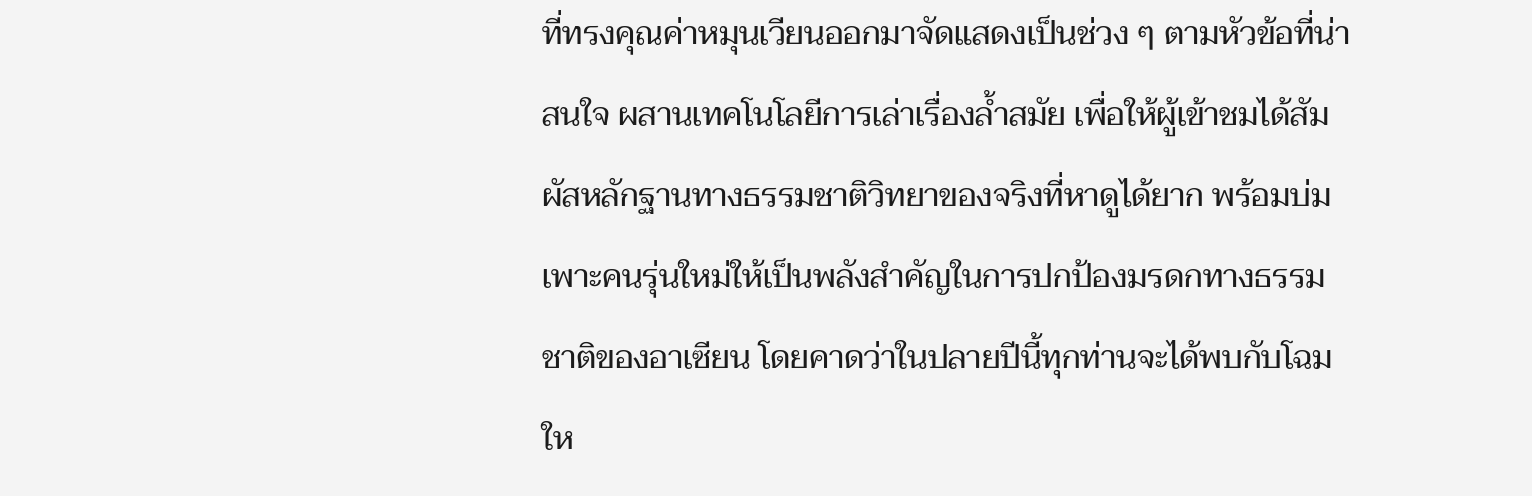ที่ทรงคุณค่าหมุนเวียนออกมาจัดแสดงเป็นช่วง ๆ ตามหัวข้อที่น่าสนใจ ผสานเทคโนโลยีการเล่าเรื่องล้ำสมัย เพื่อให้ผู้เข้าชมได้สัมผัสหลักฐานทางธรรมชาติวิทยาของจริงที่หาดูได้ยาก พร้อมบ่มเพาะคนรุ่นใหม่ให้เป็นพลังสำคัญในการปกป้องมรดกทางธรรมชาติของอาเซียน โดยคาดว่าในปลายปีนี้ทุกท่านจะได้พบกับโฉมให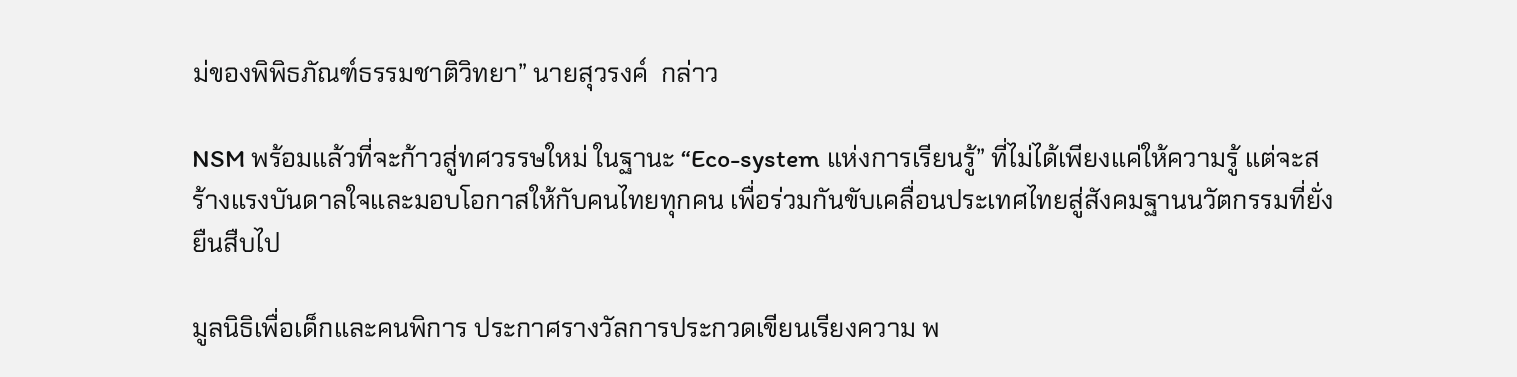ม่ของพิพิธภัณฑ์ธรรมชาติวิทยา” นายสุวรงค์  กล่าว

NSM พร้อมแล้วที่จะก้าวสู่ทศวรรษใหม่ ในฐานะ “Eco-system แห่งการเรียนรู้” ที่ไม่ได้เพียงแค่ให้ความรู้ แต่จะสร้างแรงบันดาลใจและมอบโอกาสให้กับคนไทยทุกคน เพื่อร่วมกันขับเคลื่อนประเทศไทยสู่สังคมฐานนวัตกรรมที่ยั่งยืนสืบไป

มูลนิธิเพื่อเด็กและคนพิการ ประกาศรางวัลการประกวดเขียนเรียงความ พ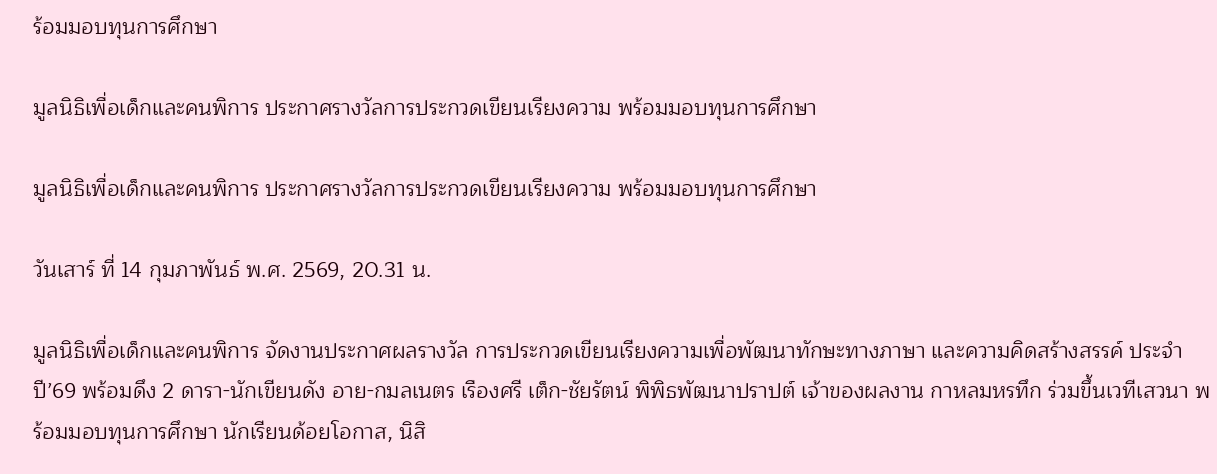ร้อมมอบทุนการศึกษา

มูลนิธิเพื่อเด็กและคนพิการ ประกาศรางวัลการประกวดเขียนเรียงความ พร้อมมอบทุนการศึกษา

มูลนิธิเพื่อเด็กและคนพิการ ประกาศรางวัลการประกวดเขียนเรียงความ พร้อมมอบทุนการศึกษา

วันเสาร์ ที่ 14 กุมภาพันธ์ พ.ศ. 2569, 20.31 น.

มูลนิธิเพื่อเด็กและคนพิการ จัดงานประกาศผลรางวัล การประกวดเขียนเรียงความเพื่อพัฒนาทักษะทางภาษา และความคิดสร้างสรรค์ ประจำปี’69 พร้อมดึง 2 ดารา-นักเขียนดัง อาย-กมลเนตร เรืองศรี เต็ก-ชัยรัตน์ พิพิธพัฒนาปราปต์ เจ้าของผลงาน กาหลมหรทึก ร่วมขึ้นเวทีเสวนา พร้อมมอบทุนการศึกษา นักเรียนด้อยโอกาส, นิสิ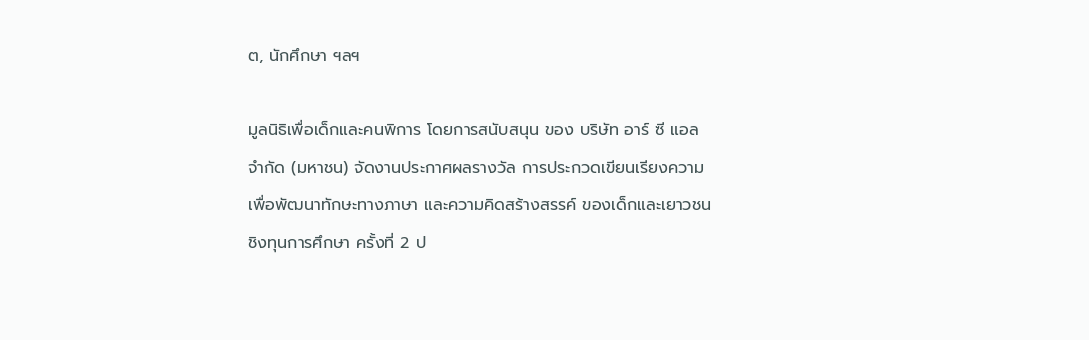ต, นักศึกษา ฯลฯ

มูลนิธิเพื่อเด็กและคนพิการ โดยการสนับสนุน ของ บริษัท อาร์ ซี แอล จำกัด (มหาชน) จัดงานประกาศผลรางวัล การประกวดเขียนเรียงความเพื่อพัฒนาทักษะทางภาษา และความคิดสร้างสรรค์ ของเด็กและเยาวชน ชิงทุนการศึกษา ครั้งที่ 2 ป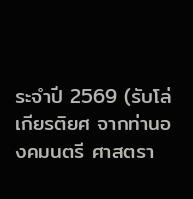ระจำปี 2569 (รับโล่เกียรติยศ จากท่านองคมนตรี ศาสตรา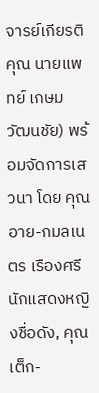จารย์เกียรติคุณ นายแพทย์ เกษม วัฒนชัย) พร้อมจัดการเสวนา โดย คุณอาย-กมลเนตร เรืองศรี นักแสดงหญิงชื่อดัง, คุณเต็ก-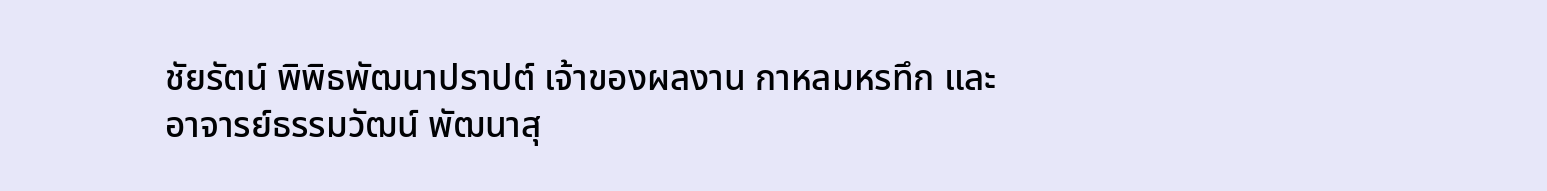ชัยรัตน์ พิพิธพัฒนาปราปต์ เจ้าของผลงาน กาหลมหรทึก และ อาจารย์ธรรมวัฒน์ พัฒนาสุ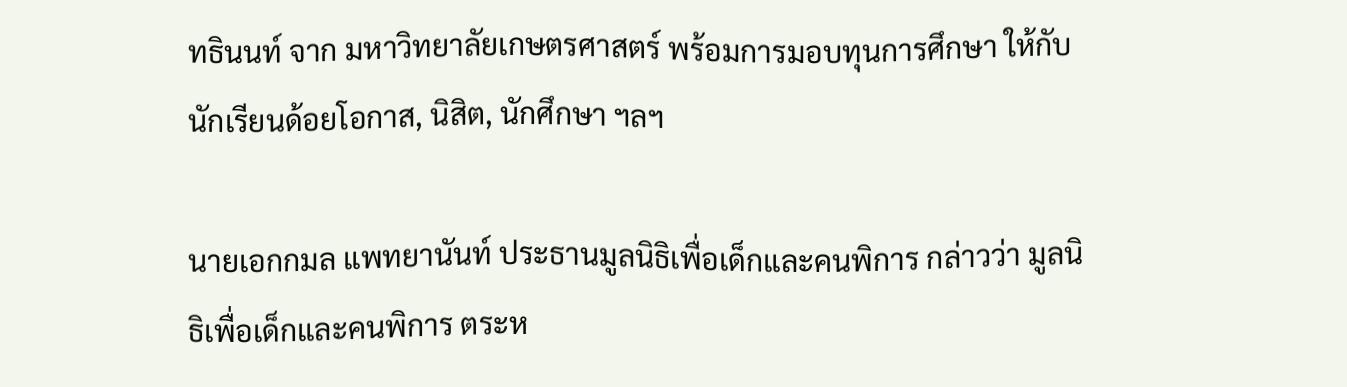ทธินนท์ จาก มหาวิทยาลัยเกษตรศาสตร์ พร้อมการมอบทุนการศึกษา ให้กับ นักเรียนด้อยโอกาส, นิสิต, นักศึกษา ฯลฯ

นายเอกกมล แพทยานันท์ ประธานมูลนิธิเพื่อเด็กและคนพิการ กล่าวว่า มูลนิธิเพื่อเด็กและคนพิการ ตระห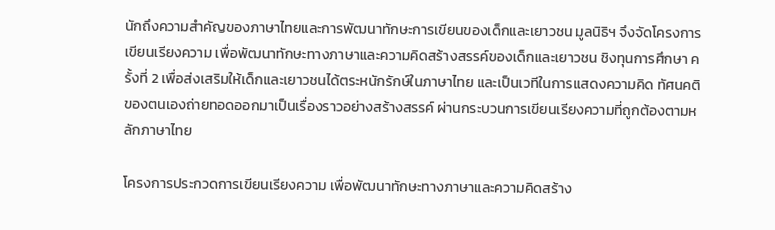นักถึงความสำคัญของภาษาไทยและการพัฒนาทักษะการเขียนของเด็กและเยาวชน มูลนิธิฯ จึงจัดโครงการเขียนเรียงความ เพื่อพัฒนาทักษะทางภาษาและความคิดสร้างสรรค์ของเด็กและเยาวชน ชิงทุนการศึกษา ครั้งที่ 2 เพื่อส่งเสริมให้เด็กและเยาวชนได้ตระหนักรักษ์ในภาษาไทย และเป็นเวทีในการแสดงความคิด ทัศนคติของตนเองถ่ายทอดออกมาเป็นเรื่องราวอย่างสร้างสรรค์ ผ่านกระบวนการเขียนเรียงความที่ถูกต้องตามหลักภาษาไทย

โครงการประกวดการเขียนเรียงความ เพื่อพัฒนาทักษะทางภาษาและความคิดสร้าง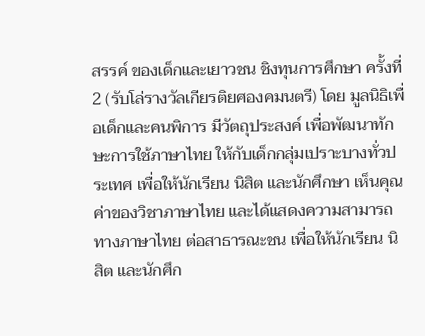สรรค์ ของเด็กและเยาวชน ชิงทุนการศึกษา ครั้งที่ 2 (รับโล่รางวัลเกียรติยศองคมนตรี) โดย มูลนิธิเพื่อเด็กและคนพิการ มีวัตถุประสงค์ เพื่อพัฒนาทักษะการใช้ภาษาไทย ให้กับเด็กกลุ่มเปราะบางทั่วประเทศ เพื่อให้นักเรียน นิสิต และนักศึกษา เห็นคุณค่าของวิชาภาษาไทย และได้แสดงความสามารถทางภาษาไทย ต่อสาธารณะชน เพื่อให้นักเรียน นิสิต และนักศึก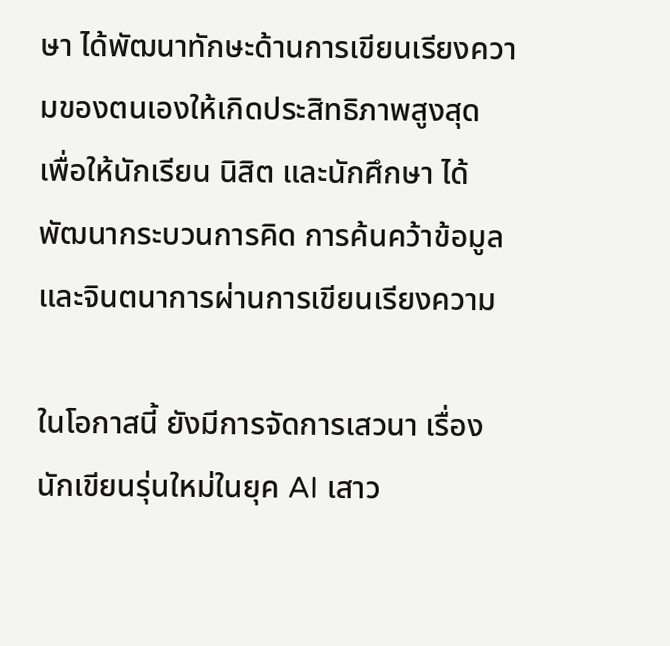ษา ได้พัฒนาทักษะด้านการเขียนเรียงความของตนเองให้เกิดประสิทธิภาพสูงสุด เพื่อให้นักเรียน นิสิต และนักศึกษา ได้พัฒนากระบวนการคิด การค้นคว้าข้อมูล และจินตนาการผ่านการเขียนเรียงความ

ในโอกาสนี้ ยังมีการจัดการเสวนา เรื่อง นักเขียนรุ่นใหม่ในยุค AI เสาว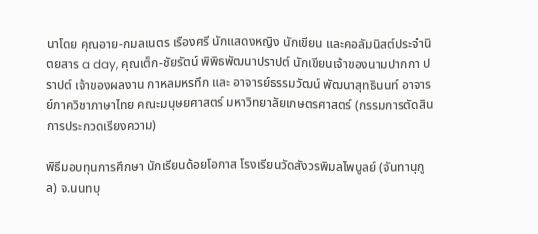นาโดย คุณอาย-กมลเนตร เรืองศรี นักแสดงหญิง นักเขียน และคอลัมนิสต์ประจำนิตยสาร a day, คุณเต็ก-ชัยรัตน์ พิพิธพัฒนาปราปต์ นักเขียนเจ้าของนามปากกา ปราปต์ เจ้าของผลงาน กาหลมหรทึก และ อาจารย์ธรรมวัฒน์ พัฒนาสุทธินนท์ อาจารย์ภาควิชาภาษาไทย คณะมนุษยศาสตร์ มหาวิทยาลัยเกษตรศาสตร์ (กรรมการตัดสินการประกวดเรียงความ)

พิธีมอบทุนการศึกษา นักเรียนด้อยโอกาส โรงเรียนวัดสังวรพิมลไพบูลย์ (จันทานุกูล) จ.นนทบุ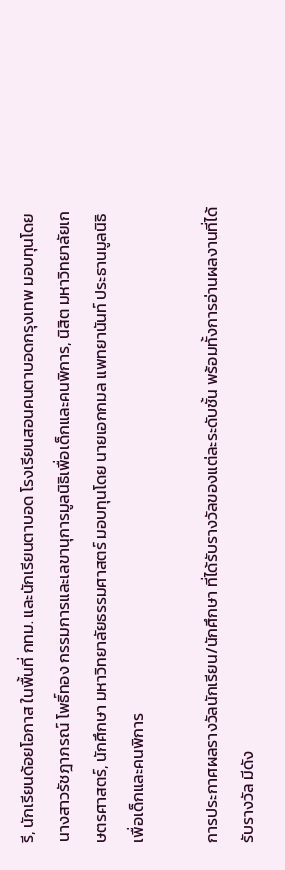รี, นักเรียนด้อยโอกาส ในพื้นที่ กทม. และนักเรียนตาบอด โรงเรียนสอนคนตาบอดกรุงเทพ มอบทุนโดย นางสาวรัชฎาภรณ์ โพธิ์ทอง กรรมการและเลขานุการมูลนิธิเพื่อเด็กและคนพิการ, นิสิต มหาวิทยาลัยเกษตรศาสตร์, นักศึกษา มหาวิทยาลัยธรรมศาสตร์ มอบทุนโดย นายเอกกมล แพทยานันท์ ประธานมูลนิธิเพื่อเด็กและคนพิการ

การประกาศผลรางวัลนักเรียน/นักศึกษา ที่ได้รับรางวัลของแต่ละระดับชั้น พร้อมทั้งการอ่านผลงานที่ได้รับรางวัล มีดัง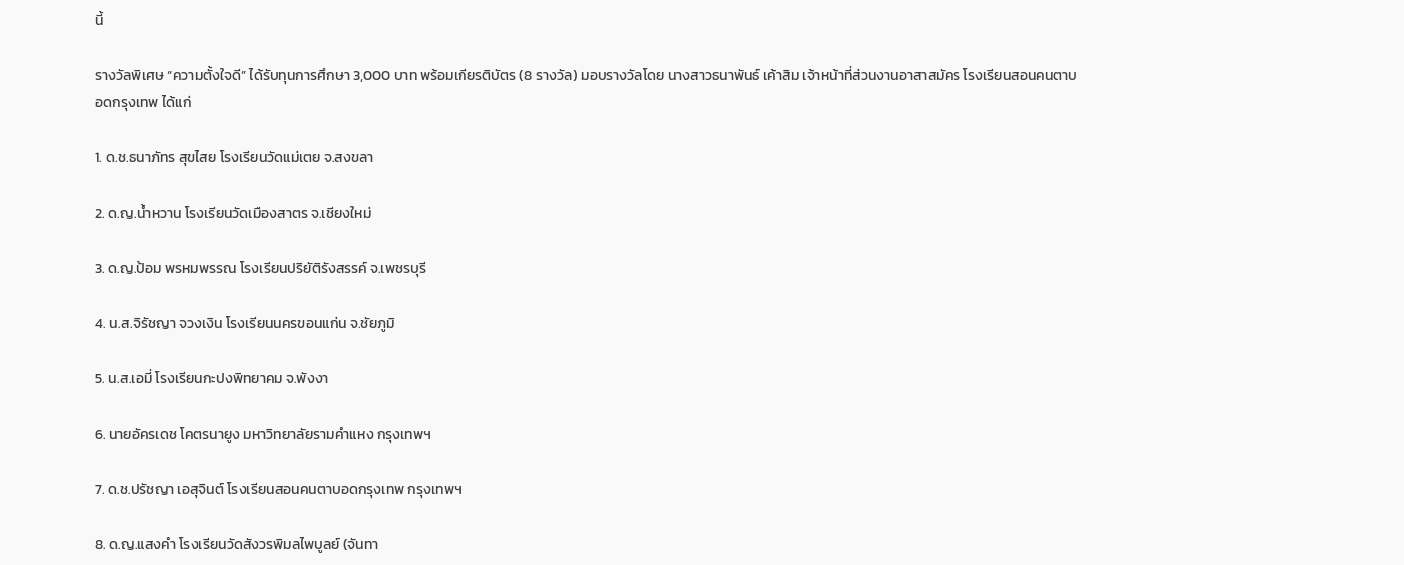นี้

รางวัลพิเศษ “ความตั้งใจดี” ได้รับทุนการศึกษา 3,000 บาท พร้อมเกียรติบัตร (8 รางวัล) มอบรางวัลโดย นางสาวธนาพันธ์ เค้าสิม เจ้าหน้าที่ส่วนงานอาสาสมัคร โรงเรียนสอนคนตาบอดกรุงเทพ ได้แก่

1. ด.ช.ธนาภัทร สุขไสย โรงเรียนวัดแม่เตย จ.สงขลา

2. ด.ญ.น้ำหวาน โรงเรียนวัดเมืองสาตร จ.เชียงใหม่

3. ด.ญ.ป้อม พรหมพรรณ โรงเรียนปริยัติรังสรรค์ จ.เพชรบุรี

4. น.ส.จิรัชญา จวงเงิน โรงเรียนนครขอนแก่น จ.ชัยภูมิ

5. น.ส.เอมี่ โรงเรียนกะปงพิทยาคม จ.พังงา

6. นายอัครเดช โคตรนายูง มหาวิทยาลัยรามคำแหง กรุงเทพฯ

7. ด.ช.ปรัชญา เอสุจินต์ โรงเรียนสอนคนตาบอดกรุงเทพ กรุงเทพฯ

8. ด.ญ.แสงคำ โรงเรียนวัดสังวรพิมลไพบูลย์ (จันทา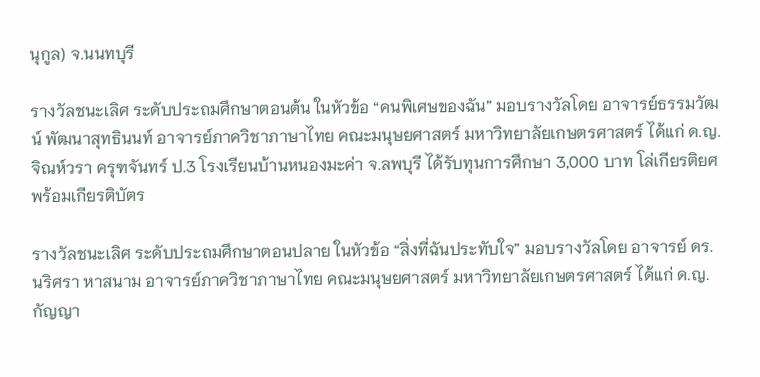นุกูล) จ.นนทบุรี

รางวัลชนะเลิศ ระดับประถมศึกษาตอนต้น ในหัวข้อ “คนพิเศษของฉัน” มอบรางวัลโดย อาจารย์ธรรมวัฒน์ พัฒนาสุทธินนท์ อาจารย์ภาควิชาภาษาไทย คณะมนุษยศาสตร์ มหาวิทยาลัยเกษตรศาสตร์ ได้แก่ ด.ญ.จิณห์วรา ครุฑจันทร์ ป.3 โรงเรียนบ้านหนองมะค่า จ.ลพบุรี ได้รับทุนการศึกษา 3,000 บาท โล่เกียรติยศ พร้อมเกียรติบัตร

รางวัลชนะเลิศ ระดับประถมศึกษาตอนปลาย ในหัวข้อ “สิ่งที่ฉันประทับใจ” มอบรางวัลโดย อาจารย์ ดร. นริศรา หาสนาม อาจารย์ภาควิชาภาษาไทย คณะมนุษยศาสตร์ มหาวิทยาลัยเกษตรศาสตร์ ได้แก่ ด.ญ.กัญญา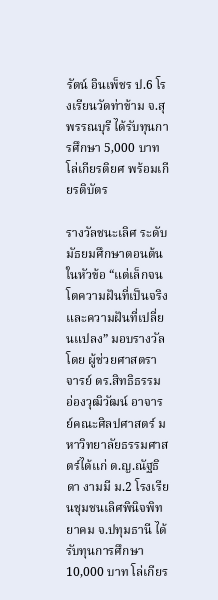รัตน์ อินเพ็ชร ป.6 โรงเรียนวัดท่าข้าม จ.สุพรรณบุรี ได้รับทุนการศึกษา 5,000 บาท โล่เกียรติยศ พร้อมเกียรติบัตร

รางวัลชนะเลิศ ระดับมัธยมศึกษาตอนต้น ในหัวข้อ “แต่เล็กจนโตความฝันที่เป็นจริง และความฝันที่เปลี่ยนแปลง” มอบรางวัลโดย ผู้ช่วยศาสตราจารย์ ดร.สิทธิธรรม อ่องวุฒิวัฒน์ อาจารย์คณะศิลปศาสตร์ มหาวิทยาลัยธรรมศาสตร์ได้แก่ ด.ญ.ณัฐธิดา งามมี ม.2 โรงเรียนชุมชนเลิศพินิจพิทยาคม จ.ปทุมธานี ได้รับทุนการศึกษา 10,000 บาท โล่เกียร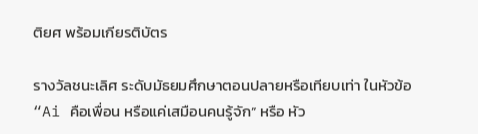ติยศ พร้อมเกียรติบัตร

รางวัลชนะเลิศ ระดับมัธยมศึกษาตอนปลายหรือเทียบเท่า ในหัวข้อ “Ai คือเพื่อน หรือแค่เสมือนคนรู้จัก” หรือ หัว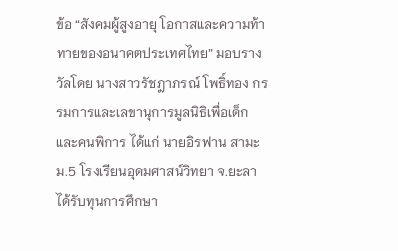ข้อ “สังคมผู้สูงอายุ โอกาสและความท้าทายของอนาคตประเทศไทย” มอบรางวัลโดย นางสาวรัชฎาภรณ์ โพธิ์ทอง กรรมการและเลขานุการมูลนิธิเพื่อเด็กและคนพิการ ได้แก่ นายอิรฟาน สามะ ม.5 โรงเรียนอุดมศาสน์วิทยา จ.ยะลา ได้รับทุนการศึกษา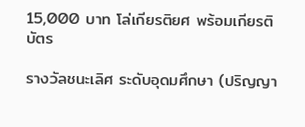15,000 บาท โล่เกียรติยศ พร้อมเกียรติบัตร

รางวัลชนะเลิศ ระดับอุดมศึกษา (ปริญญา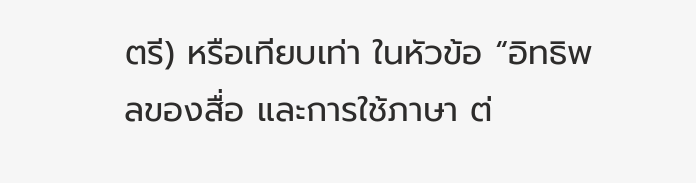ตรี) หรือเทียบเท่า ในหัวข้อ “อิทธิพลของสื่อ และการใช้ภาษา ต่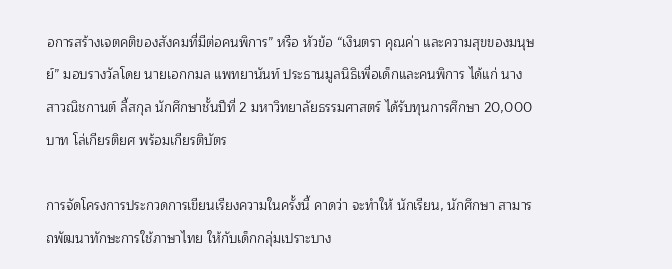อการสร้างเจตคติของสังคมที่มีต่อคนพิการ” หรือ หัวข้อ “เงินตรา คุณค่า และความสุขของมนุษย์” มอบรางวัลโดย นายเอกกมล แพทยานันท์ ประธานมูลนิธิเพื่อเด็กและคนพิการ ได้แก่ นางสาวณิชกานต์ ลี้สกุล นักศึกษาชั้นปีที่ 2 มหาวิทยาลัยธรรมศาสตร์ ได้รับทุนการศึกษา 20,000 บาท โล่เกียรติยศ พร้อมเกียรติบัตร

การจัดโครงการประกวดการเขียนเรียงความในครั้งนี้ คาดว่า จะทำให้ นักเรียน, นักศึกษา สามารถพัฒนาทักษะการใช้ภาษาไทย ให้กับเด็กกลุ่มเปราะบาง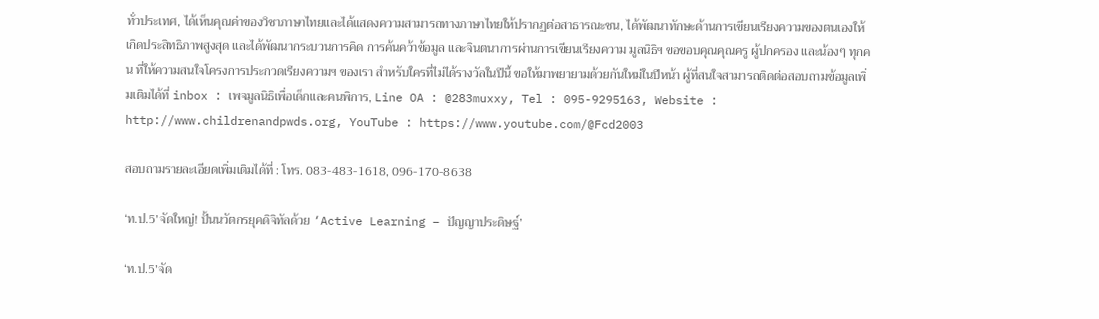ทั่วประเทศ, ได้เห็นคุณค่าของวิชาภาษาไทยและได้แสดงความสามารถทางภาษาไทยให้ปรากฏต่อสาธารณะชน, ได้พัฒนาทักษะด้านการเขียนเรียงความของตนเองให้เกิดประสิทธิภาพสูงสุด และได้พัฒนากระบวนการคิด การค้นคว้าข้อมูล และจินตนาการผ่านการเขียนเรียงความ มูลนิธิฯ ขอขอบคุณคุณครู ผู้ปกครอง และน้องๆ ทุกคน ที่ให้ความสนใจโครงการประกวดเรียงความฯ ของเรา สำหรับใครที่ไม่ได้รางวัลในปีนี้ ขอให้มาพยายามด้วยกันใหม่ในปีหน้า ผู้ที่สนใจสามารถติดต่อสอบถามข้อมูลเพิ่มเติมได้ที่ inbox : เพจมูลนิธิเพื่อเด็กและคนพิการ, Line OA : @283muxxy, Tel : 095-9295163, Website : http://www.childrenandpwds.org, YouTube : https://www.youtube.com/@Fcd2003

สอบถามรายละเอียดเพิ่มเติมได้ที่ : โทร. 083-483-1618, 096-170-8638

‘ท.ป.5’จัดใหญ่! ปั้นนวัตกรยุคดิจิทัลด้วย ‘Active Learning – ปัญญาประดิษฐ์’

‘ท.ป.5’จัด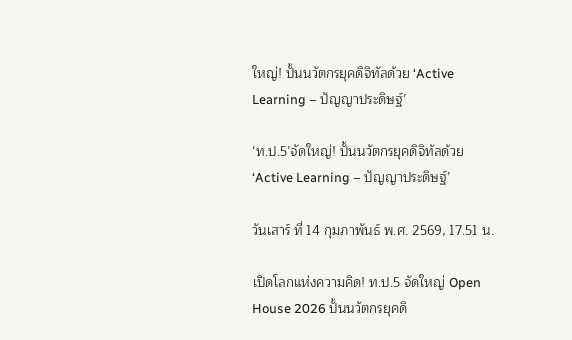ใหญ่! ปั้นนวัตกรยุคดิจิทัลด้วย ‘Active Learning – ปัญญาประดิษฐ์’

‘ท.ป.5’จัดใหญ่! ปั้นนวัตกรยุคดิจิทัลด้วย ‘Active Learning – ปัญญาประดิษฐ์’

วันเสาร์ ที่ 14 กุมภาพันธ์ พ.ศ. 2569, 17.51 น.

เปิดโลกแห่งความคิด! ท.ป.5 จัดใหญ่ Open House 2026 ปั้นนวัตกรยุคดิ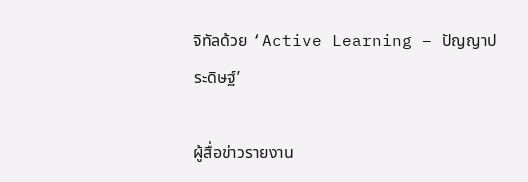จิทัลด้วย ‘Active Learning – ปัญญาประดิษฐ์’

ผู้สื่อข่าวรายงาน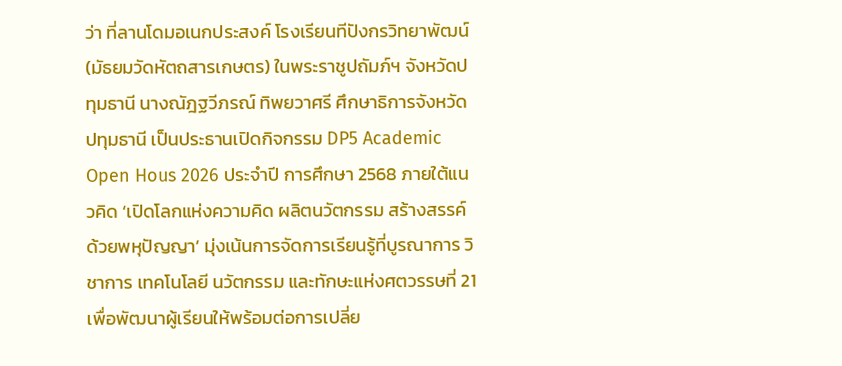ว่า ที่ลานโดมอเนกประสงค์ โรงเรียนทีปังกรวิทยาพัฒน์ (มัธยมวัดหัตถสารเกษตร) ในพระราชูปถัมภ์ฯ จังหวัดปทุมธานี นางณัฎฐวีภรณ์ ทิพยวาศรี ศึกษาธิการจังหวัดปทุมธานี เป็นประธานเปิดกิจกรรม DP5 Academic Open Hous 2026 ประจำปี การศึกษา 2568 ภายใต้แนวคิด ‘เปิดโลกแห่งความคิด ผลิตนวัตกรรม สร้างสรรค์ด้วยพหุปัญญา’ มุ่งเน้นการจัดการเรียนรู้ที่บูรณาการ วิชาการ เทคโนโลยี นวัตกรรม และทักษะแห่งศตวรรษที่ 21 เพื่อพัฒนาผู้เรียนให้พร้อมต่อการเปลี่ย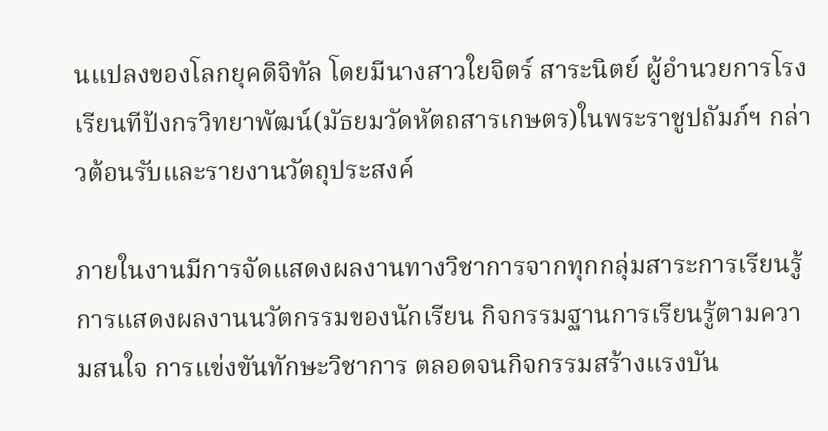นแปลงของโลกยุคดิจิทัล โดยมีนางสาวใยจิตร์ สาระนิตย์ ผู้อำนวยการโรงเรียนทีปังกรวิทยาพัฒน์(มัธยมวัดหัตถสารเกษตร)ในพระราชูปถัมภ์ฯ กล่าวต้อนรับและรายงานวัตถุประสงค์

ภายในงานมีการจัดแสดงผลงานทางวิชาการจากทุกกลุ่มสาระการเรียนรู้ การแสดงผลงานนวัตกรรมของนักเรียน กิจกรรมฐานการเรียนรู้ตามความสนใจ การแข่งขันทักษะวิชาการ ตลอดจนกิจกรรมสร้างแรงบัน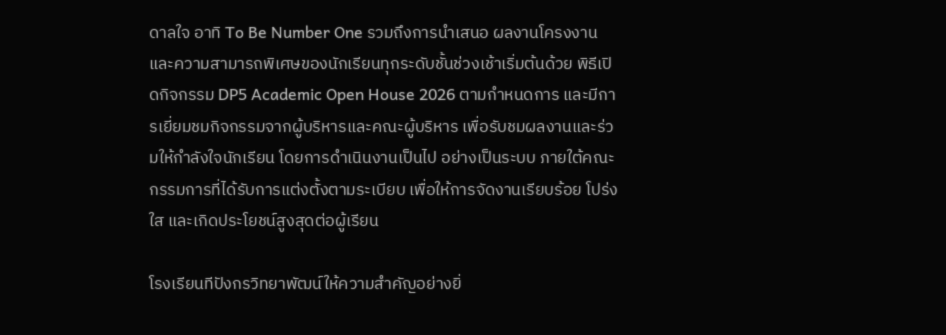ดาลใจ อาทิ To Be Number One รวมถึงการนำเสนอ ผลงานโครงงานและความสามารถพิเศษของนักเรียนทุกระดับชั้นช่วงเช้าเริ่มต้นด้วย พิธีเปิดกิจกรรม DP5 Academic Open House 2026 ตามกำหนดการ และมีการเยี่ยมชมกิจกรรมจากผู้บริหารและคณะผู้บริหาร เพื่อรับชมผลงานและร่วมให้กำลังใจนักเรียน โดยการดำเนินงานเป็นไป อย่างเป็นระบบ ภายใต้คณะกรรมการที่ได้รับการแต่งตั้งตามระเบียบ เพื่อให้การจัดงานเรียบร้อย โปร่งใส และเกิดประโยชน์สูงสุดต่อผู้เรียน

โรงเรียนทีปังกรวิทยาพัฒน์ให้ความสำคัญอย่างยิ่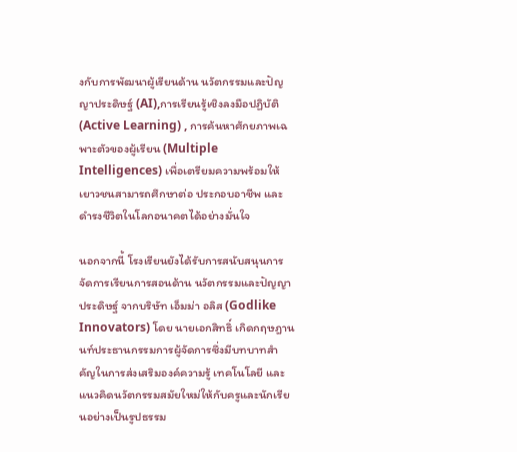งกับการพัฒนาผู้เรียนด้าน นวัตกรรมและปัญญาประดิษฐ์ (AI),การเรียนรู้เชิงลงมือปฏิบัติ (Active Learning) , การค้นหาศักยภาพเฉพาะตัวของผู้เรียน (Multiple Intelligences) เพื่อเตรียมความพร้อมให้เยาวชนสามารถศึกษาต่อ ประกอบอาชีพ และดำรงชีวิตในโลกอนาคตได้อย่างมั่นใจ

นอกจากนี้ โรงเรียนยังได้รับการสนับสนุนการจัดการเรียนการสอนด้าน นวัตกรรมและปัญญาประดิษฐ์ จากบริษัท เอ็มม่า อลิส (Godlike Innovators) โดย นายเอกสิทธิ์ เกิดกฤษฎานนท์ประธานกรรมการผู้จัดการซึ่งมีบทบาทสำคัญในการส่งเสริมองค์ความรู้ เทคโนโลยี และแนวคิดนวัตกรรมสมัยใหม่ให้กับครูและนักเรียนอย่างเป็นรูปธรรม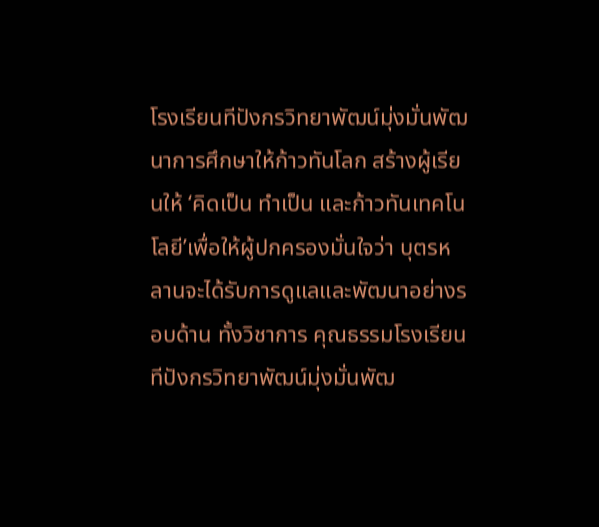โรงเรียนทีปังกรวิทยาพัฒน์มุ่งมั่นพัฒนาการศึกษาให้ก้าวทันโลก สร้างผู้เรียนให้ ‘คิดเป็น ทําเป็น และก้าวทันเทคโนโลยี’เพื่อให้ผู้ปกครองมั่นใจว่า บุตรหลานจะได้รับการดูแลและพัฒนาอย่างรอบด้าน ทั้งวิชาการ คุณธรรมโรงเรียนทีปังกรวิทยาพัฒน์มุ่งมั่นพัฒ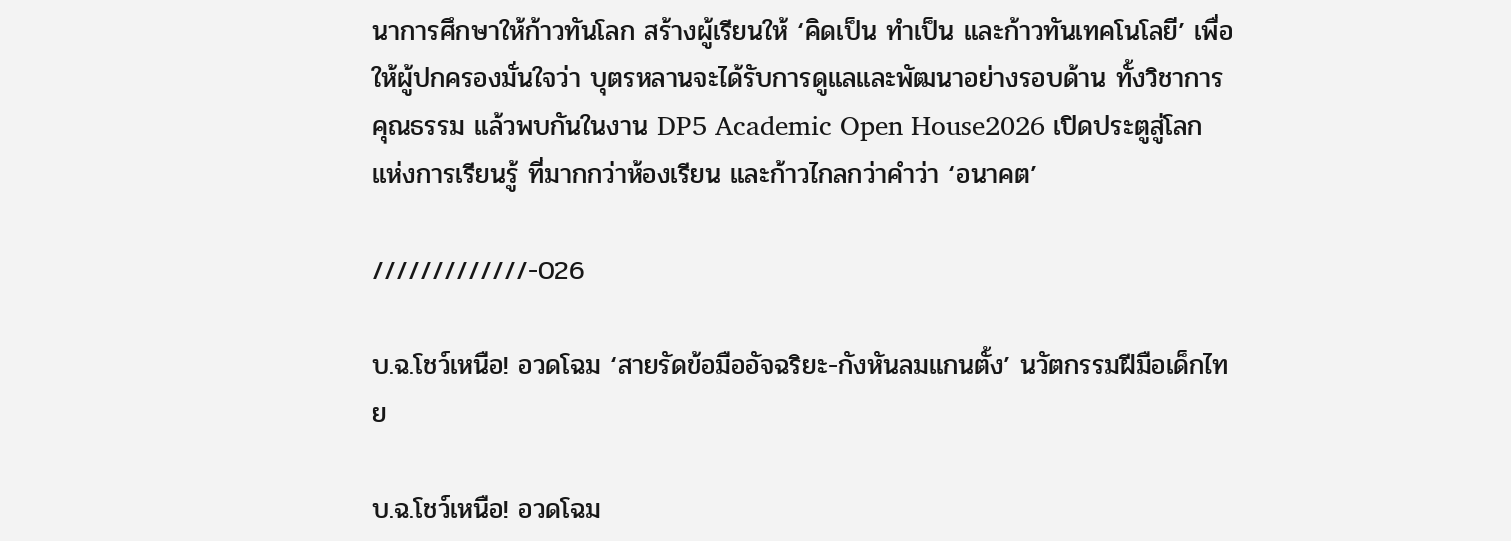นาการศึกษาให้ก้าวทันโลก สร้างผู้เรียนให้ ‘คิดเป็น ทําเป็น และก้าวทันเทคโนโลยี’ เพื่อให้ผู้ปกครองมั่นใจว่า บุตรหลานจะได้รับการดูแลและพัฒนาอย่างรอบด้าน ทั้งวิชาการ คุณธรรม แล้วพบกันในงาน DP5 Academic Open House2026 เปิดประตูสู่โลกแห่งการเรียนรู้ ที่มากกว่าห้องเรียน และก้าวไกลกว่าคำว่า ‘อนาคต’

/////////////-026

บ.ฉ.โชว์เหนือ! อวดโฉม ‘สายรัดข้อมืออัจฉริยะ-กังหันลมแกนตั้ง’ นวัตกรรมฝีมือเด็กไทย

บ.ฉ.โชว์เหนือ! อวดโฉม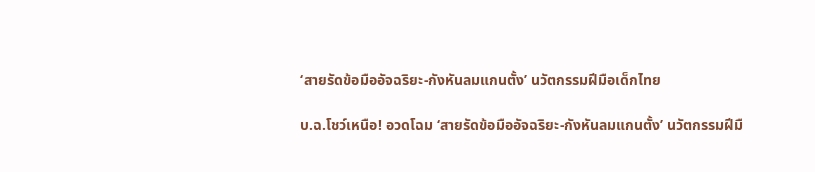‘สายรัดข้อมืออัจฉริยะ-กังหันลมแกนตั้ง’ นวัตกรรมฝีมือเด็กไทย

บ.ฉ.โชว์เหนือ! อวดโฉม ‘สายรัดข้อมืออัจฉริยะ-กังหันลมแกนตั้ง’ นวัตกรรมฝีมื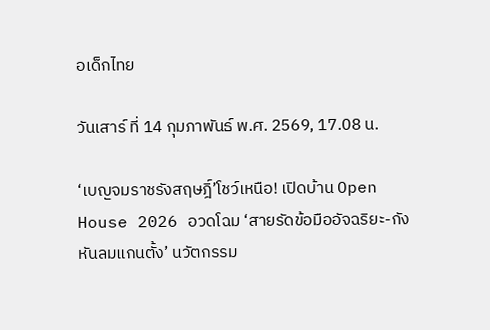อเด็กไทย

วันเสาร์ ที่ 14 กุมภาพันธ์ พ.ศ. 2569, 17.08 น.

‘เบญจมราชรังสฤษฎิ์’โชว์เหนือ! เปิดบ้าน Open House 2026 อวดโฉม ‘สายรัดข้อมืออัจฉริยะ-กังหันลมแกนตั้ง’ นวัตกรรม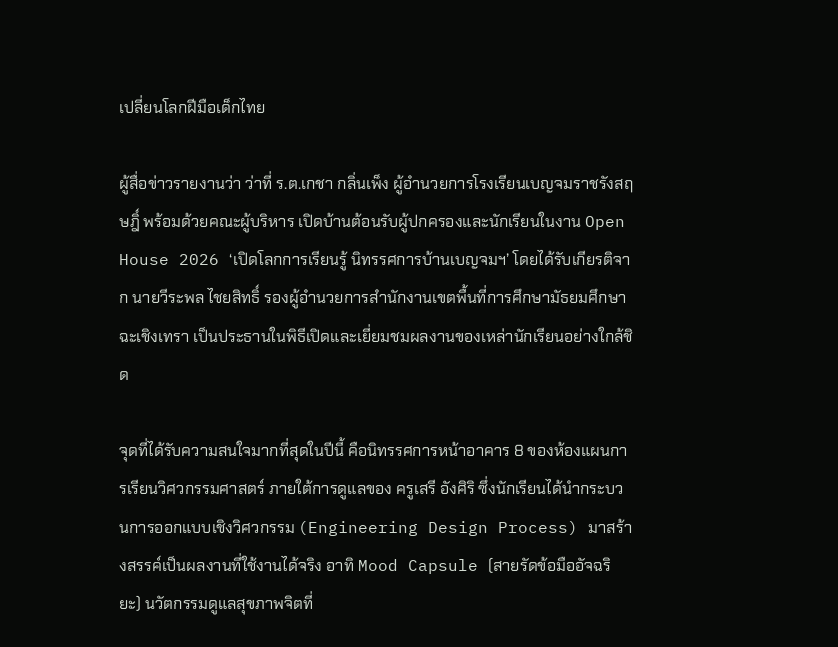เปลี่ยนโลกฝีมือเด็กไทย

ผู้สื่อข่าวรายงานว่า ว่าที่ ร.ต.เกชา กลิ่นเพ็ง ผู้อำนวยการโรงเรียนเบญจมราชรังสฤษฎิ์ พร้อมด้วยคณะผู้บริหาร เปิดบ้านต้อนรับผู้ปกครองและนักเรียนในงาน Open House 2026 ‘เปิดโลกการเรียนรู้ นิทรรศการบ้านเบญจมฯ’ โดยได้รับเกียรติจาก นายวีระพล ไชยสิทธิ์ รองผู้อำนวยการสำนักงานเขตพื้นที่การศึกษามัธยมศึกษาฉะเชิงเทรา เป็นประธานในพิธีเปิดและเยี่ยมชมผลงานของเหล่านักเรียนอย่างใกล้ชิด

จุดที่ได้รับความสนใจมากที่สุดในปีนี้ คือนิทรรศการหน้าอาคาร 8 ของห้องแผนการเรียนวิศวกรรมศาสตร์ ภายใต้การดูแลของ ครูเสรี อังศิริ ซึ่งนักเรียนได้นำกระบวนการออกแบบเชิงวิศวกรรม (Engineering Design Process) มาสร้างสรรค์เป็นผลงานที่ใช้งานได้จริง อาทิ Mood Capsule (สายรัดข้อมืออัจฉริยะ) นวัตกรรมดูแลสุขภาพจิตที่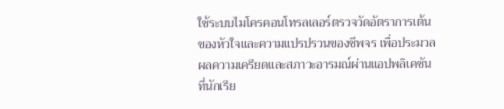ใช้ระบบไมโครคอนโทรลเลอร์ตรวจวัดอัตราการเต้นของหัวใจและความแปรปรวนของชีพจร เพื่อประมวลผลความเครียดและสภาวะอารมณ์ผ่านแอปพลิเคชันที่นักเรีย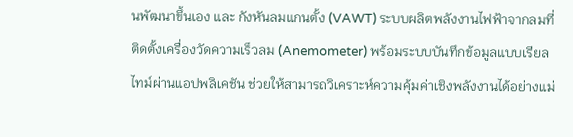นพัฒนาขึ้นเอง และ กังหันลมแกนตั้ง (VAWT) ระบบผลิตพลังงานไฟฟ้าจากลมที่ติดตั้งเครื่องวัดความเร็วลม (Anemometer) พร้อมระบบบันทึกข้อมูลแบบเรียลไทม์ผ่านแอปพลิเคชัน ช่วยให้สามารถวิเคราะห์ความคุ้มค่าเชิงพลังงานได้อย่างแม่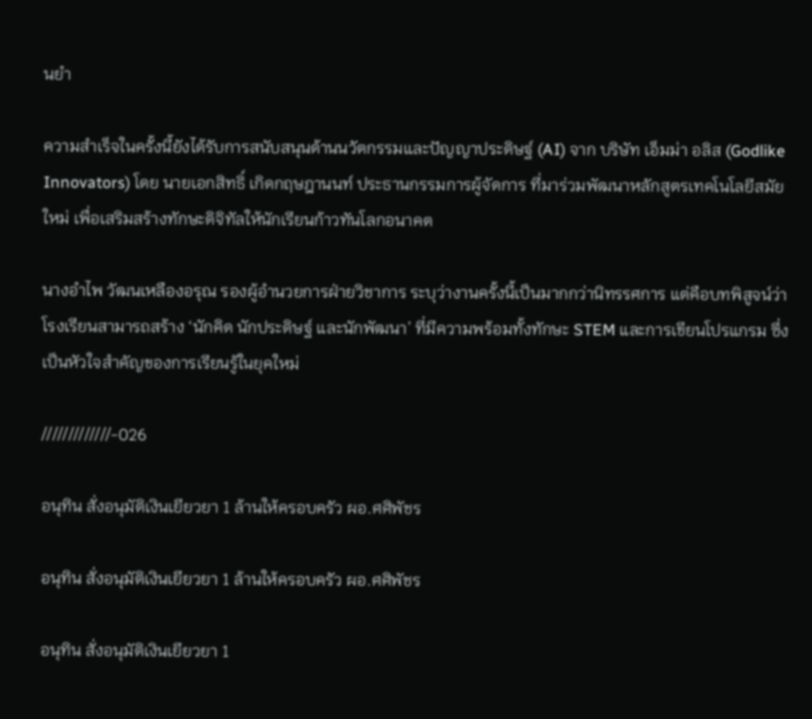นยำ

ความสำเร็จในครั้งนี้ยังได้รับการสนับสนุนด้านนวัตกรรมและปัญญาประดิษฐ์ (AI) จาก บริษัท เอ็มม่า อลิส (Godlike Innovators) โดย นายเอกสิทธิ์ เกิดกฤษฎานนท์ ประธานกรรมการผู้จัดการ ที่มาร่วมพัฒนาหลักสูตรเทคโนโลยีสมัยใหม่ เพื่อเสริมสร้างทักษะดิจิทัลให้นักเรียนก้าวทันโลกอนาคต

นางอำไพ วัฒนเหลืองอรุณ รองผู้อำนวยการฝ่ายวิชาการ ระบุว่างานครั้งนี้เป็นมากกว่านิทรรศการ แต่คือบทพิสูจน์ว่าโรงเรียนสามารถสร้าง ‘นักคิด นักประดิษฐ์ และนักพัฒนา’ ที่มีความพร้อมทั้งทักษะ STEM และการเขียนโปรแกรม ซึ่งเป็นหัวใจสำคัญของการเรียนรู้ในยุคใหม่

/////////////-026

อนุทิน สั่งอนุมัติเงินเยียวยา 1 ล้านให้ครอบครัว ผอ.ศศิพัชร

อนุทิน สั่งอนุมัติเงินเยียวยา 1 ล้านให้ครอบครัว ผอ.ศศิพัชร

อนุทิน สั่งอนุมัติเงินเยียวยา 1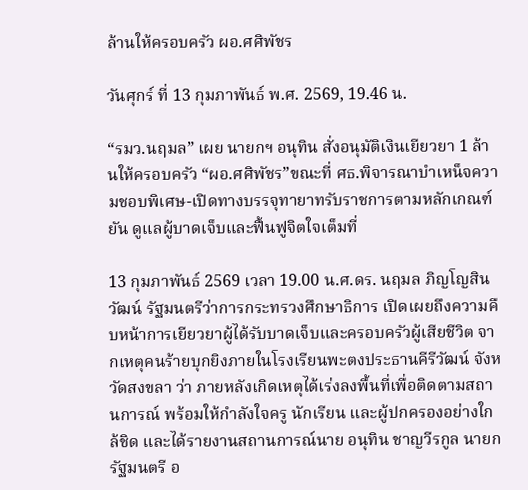ล้านให้ครอบครัว ผอ.ศศิพัชร

วันศุกร์ ที่ 13 กุมภาพันธ์ พ.ศ. 2569, 19.46 น.

“รมว.นฤมล” เผย นายกฯ อนุทิน สั่งอนุมัติเงินเยียวยา 1 ล้านให้ครอบครัว “ผอ.ศศิพัชร”ขณะที่ ศธ.พิจารณาบำเหน็จความชอบพิเศษ-เปิดทางบรรจุทายาทรับราชการตามหลักเกณฑ์ ยัน ดูแลผู้บาดเจ็บและฟื้นฟูจิตใจเต็มที่

13 กุมภาพันธ์ 2569 เวลา 19.00 น.ศ.ดร. นฤมล ภิญโญสินวัฒน์ รัฐมนตรีว่าการกระทรวงศึกษาธิการ เปิดเผยถึงความคืบหน้าการเยียวยาผู้ได้รับบาดเจ็บและครอบครัวผู้เสียชีวิต จากเหตุคนร้ายบุกยิงภายในโรงเรียนพะตงประธานคีรีวัฒน์ จังหวัดสงขลา ว่า ภายหลังเกิดเหตุได้เร่งลงพื้นที่เพื่อติดตามสถานการณ์ พร้อมให้กำลังใจครู นักเรียน และผู้ปกครองอย่างใกล้ชิด และได้รายงานสถานการณ์นาย อนุทิน ชาญวีรกูล นายกรัฐมนตรี อ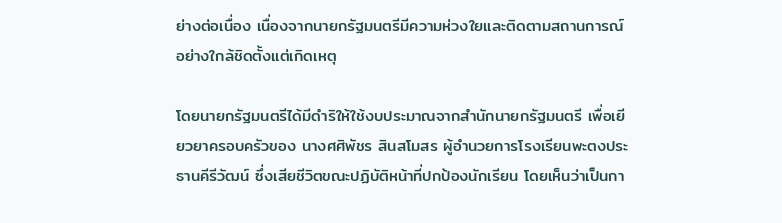ย่างต่อเนื่อง เนื่องจากนายกรัฐมนตรีมีความห่วงใยและติดตามสถานการณ์อย่างใกล้ชิดตั้งแต่เกิดเหตุ

โดยนายกรัฐมนตรีได้มีดำริให้ใช้งบประมาณจากสำนักนายกรัฐมนตรี เพื่อเยียวยาครอบครัวของ นางศศิพัชร สินสโมสร ผู้อำนวยการโรงเรียนพะตงประธานคีรีวัฒน์ ซึ่งเสียชีวิตขณะปฏิบัติหน้าที่ปกป้องนักเรียน โดยเห็นว่าเป็นกา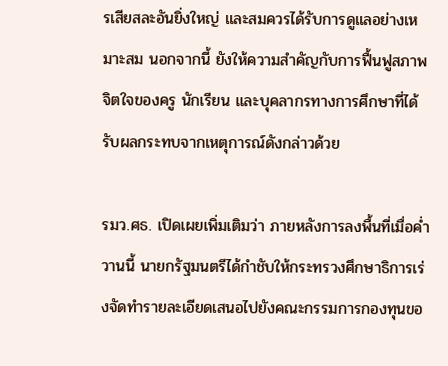รเสียสละอันยิ่งใหญ่ และสมควรได้รับการดูแลอย่างเหมาะสม นอกจากนี้ ยังให้ความสำคัญกับการฟื้นฟูสภาพจิตใจของครู นักเรียน และบุคลากรทางการศึกษาที่ได้รับผลกระทบจากเหตุการณ์ดังกล่าวด้วย

รมว.ศธ. เปิดเผยเพิ่มเติมว่า ภายหลังการลงพื้นที่เมื่อค่ำวานนี้ นายกรัฐมนตรีได้กำชับให้กระทรวงศึกษาธิการเร่งจัดทำรายละเอียดเสนอไปยังคณะกรรมการกองทุนขอ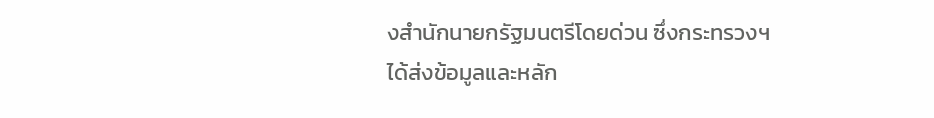งสำนักนายกรัฐมนตรีโดยด่วน ซึ่งกระทรวงฯ ได้ส่งข้อมูลและหลัก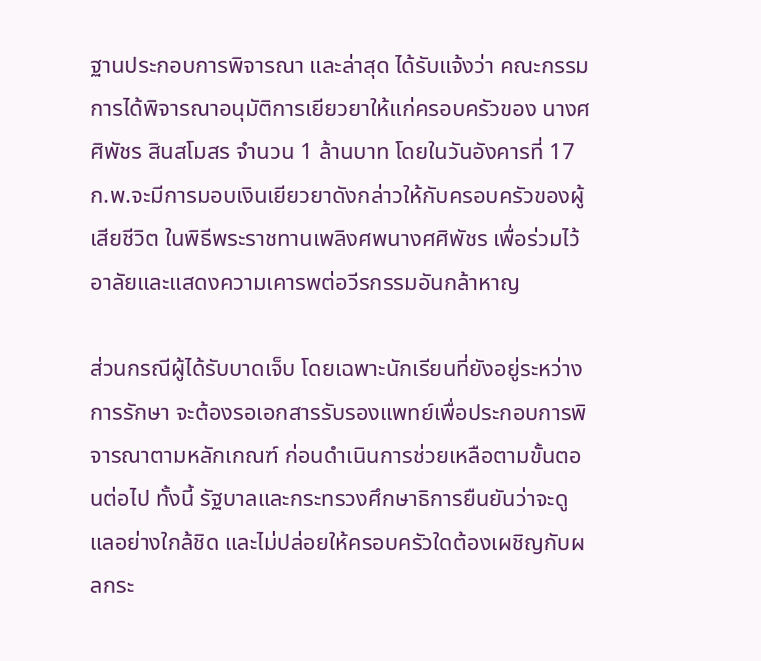ฐานประกอบการพิจารณา และล่าสุด ได้รับแจ้งว่า คณะกรรมการได้พิจารณาอนุมัติการเยียวยาให้แก่ครอบครัวของ นางศศิพัชร สินสโมสร จำนวน 1 ล้านบาท โดยในวันอังคารที่ 17 ก.พ.จะมีการมอบเงินเยียวยาดังกล่าวให้กับครอบครัวของผู้เสียชีวิต ในพิธีพระราชทานเพลิงศพนางศศิพัชร เพื่อร่วมไว้อาลัยและแสดงความเคารพต่อวีรกรรมอันกล้าหาญ

ส่วนกรณีผู้ได้รับบาดเจ็บ โดยเฉพาะนักเรียนที่ยังอยู่ระหว่างการรักษา จะต้องรอเอกสารรับรองแพทย์เพื่อประกอบการพิจารณาตามหลักเกณฑ์ ก่อนดำเนินการช่วยเหลือตามขั้นตอนต่อไป ทั้งนี้ รัฐบาลและกระทรวงศึกษาธิการยืนยันว่าจะดูแลอย่างใกล้ชิด และไม่ปล่อยให้ครอบครัวใดต้องเผชิญกับผลกระ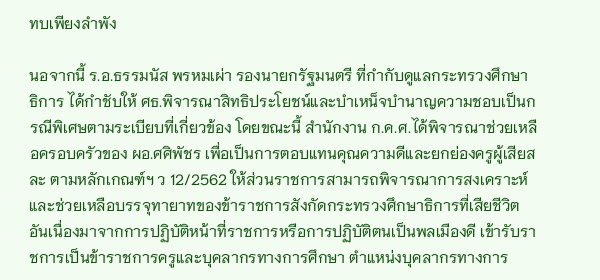ทบเพียงลำพัง

นอจากนี้ ร.อ.ธรรมนัส พรหมเผ่า รองนายกรัฐมนตรี ที่กำกับดูแลกระทรวงศึกษาธิการ ได้กำชับให้ ศธ.พิจารณาสิทธิประโยชน์และบำเหน็จบำนาญความชอบเป็นกรณีพิเศษตามระเบียบที่เกี่ยวข้อง โดยขณะนี้ สำนักงาน ก.ค.ศ.ได้พิจารณาช่วยเหลือครอบครัวของ ผอ.ศศิพัชร เพื่อเป็นการตอบแทนคุณความดีและยกย่องครูผู้เสียสละ ตามหลักเกณฑ์ฯ ว 12/2562 ให้ส่วนราชการสามารถพิจารณาการสงเคราะห์และช่วยเหลือบรรจุทายาทของข้าราชการสังกัดกระทรวงศึกษาธิการที่เสียชีวิต อันเนื่องมาจากการปฏิบัติหน้าที่ราชการหรือการปฏิบัติตนเป็นพลเมืองดี เข้ารับราชการเป็นข้าราชการครูและบุคลากรทางการศึกษา ตำแหน่งบุคลากรทางการ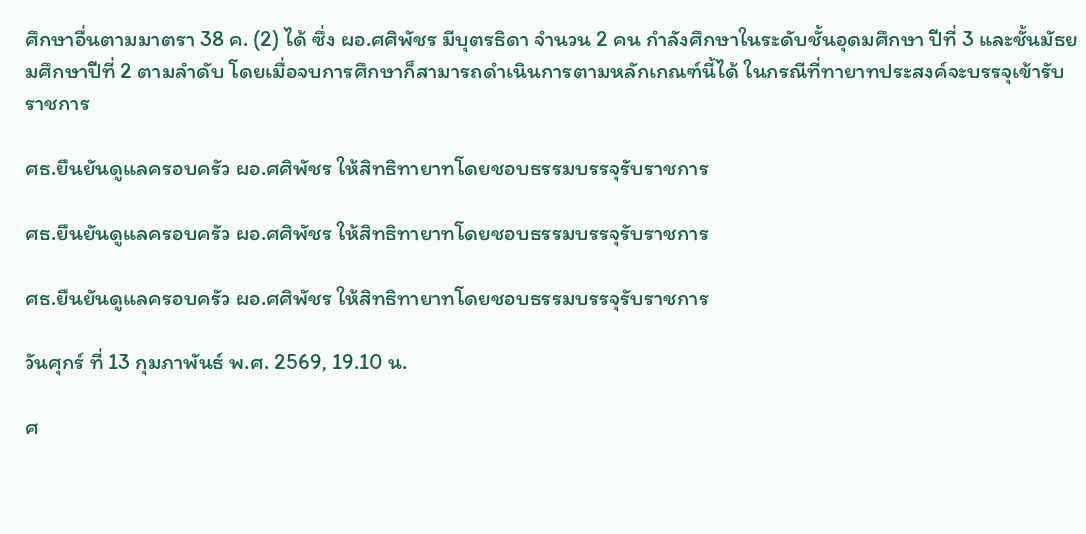ศึกษาอื่นตามมาตรา 38 ค. (2) ได้ ซึ่ง ผอ.ศศิพัชร มีบุตรธิดา จำนวน 2 คน กำลังศึกษาในระดับชั้นอุดมศึกษา ปีที่ 3 และชั้นมัธยมศึกษาปีที่ 2 ตามลำดับ โดยเมื่อจบการศึกษาก็สามารถดำเนินการตามหลักเกณฑ์นี้ได้ ในกรณีที่ทายาทประสงค์จะบรรจุเข้ารับราชการ

ศธ.ยืนยันดูแลครอบครัว ผอ.ศศิพัชร ให้สิทธิทายาทโดยชอบธรรมบรรจุรับราชการ

ศธ.ยืนยันดูแลครอบครัว ผอ.ศศิพัชร ให้สิทธิทายาทโดยชอบธรรมบรรจุรับราชการ

ศธ.ยืนยันดูแลครอบครัว ผอ.ศศิพัชร ให้สิทธิทายาทโดยชอบธรรมบรรจุรับราชการ

วันศุกร์ ที่ 13 กุมภาพันธ์ พ.ศ. 2569, 19.10 น.

ศ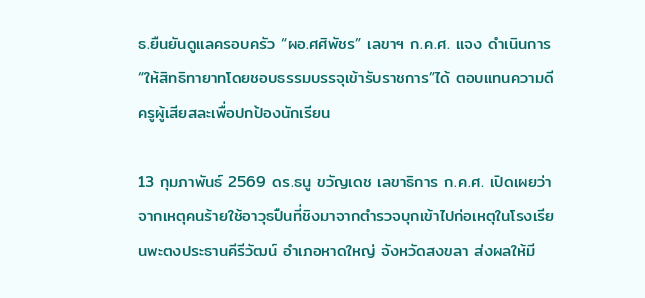ธ.ยืนยันดูแลครอบครัว “ผอ.ศศิพัชร” เลขาฯ ก.ค.ศ. แจง ดำเนินการ “ให้สิทธิทายาทโดยชอบธรรมบรรจุเข้ารับราชการ”ได้ ตอบแทนความดีครูผู้เสียสละเพื่อปกป้องนักเรียน

13 กุมภาพันธ์ 2569 ดร.ธนู ขวัญเดช เลขาธิการ ก.ค.ศ. เปิดเผยว่า จากเหตุคนร้ายใช้อาวุธปืนที่ชิงมาจากตำรวจบุกเข้าไปก่อเหตุในโรงเรียนพะตงประธานคีรีวัฒน์ อำเภอหาดใหญ่ จังหวัดสงขลา ส่งผลให้มี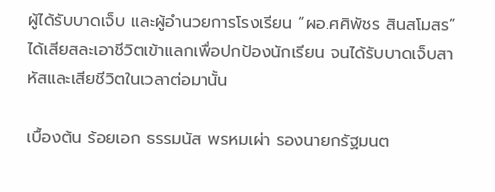ผู้ได้รับบาดเจ็บ และผู้อำนวยการโรงเรียน “ผอ.ศศิพัชร สินสโมสร” ได้เสียสละเอาชีวิตเข้าแลกเพื่อปกป้องนักเรียน จนได้รับบาดเจ็บสาหัสและเสียชีวิตในเวลาต่อมานั้น

เบื้องต้น ร้อยเอก ธรรมนัส พรหมเผ่า รองนายกรัฐมนต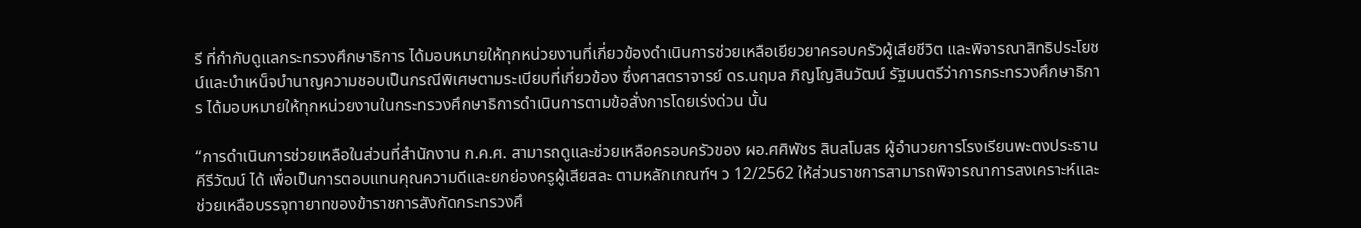รี ที่กำกับดูแลกระทรวงศึกษาธิการ ได้มอบหมายให้ทุกหน่วยงานที่เกี่ยวข้องดำเนินการช่วยเหลือเยียวยาครอบครัวผู้เสียชีวิต และพิจารณาสิทธิประโยชน์และบำเหน็จบำนาญความชอบเป็นกรณีพิเศษตามระเบียบที่เกี่ยวข้อง ซึ่งศาสตราจารย์ ดร.นฤมล ภิญโญสินวัฒน์ รัฐมนตรีว่าการกระทรวงศึกษาธิการ ได้มอบหมายให้ทุกหน่วยงานในกระทรวงศึกษาธิการดำเนินการตามข้อสั่งการโดยเร่งด่วน นั้น

“การดำเนินการช่วยเหลือในส่วนที่สำนักงาน ก.ค.ศ. สามารถดูและช่วยเหลือครอบครัวของ ผอ.ศศิพัชร สินสโมสร ผู้อำนวยการโรงเรียนพะตงประธานคีรีวัฒน์ ได้ เพื่อเป็นการตอบแทนคุณความดีและยกย่องครูผู้เสียสละ ตามหลักเกณฑ์ฯ ว 12/2562 ให้ส่วนราชการสามารถพิจารณาการสงเคราะห์และช่วยเหลือบรรจุทายาทของข้าราชการสังกัดกระทรวงศึ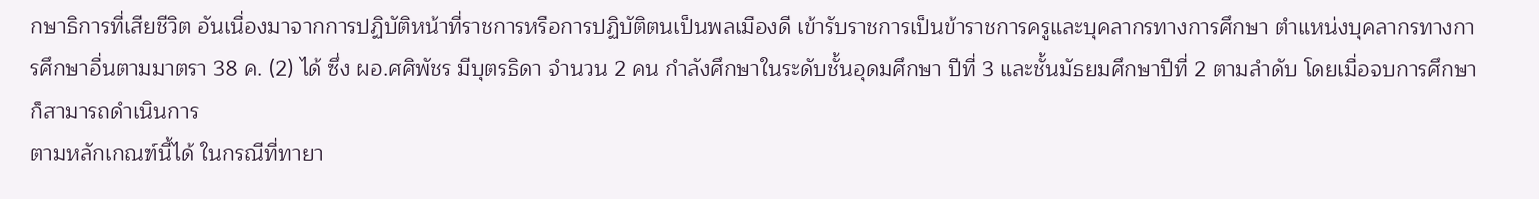กษาธิการที่เสียชีวิต อันเนื่องมาจากการปฏิบัติหน้าที่ราชการหรือการปฏิบัติตนเป็นพลเมืองดี เข้ารับราชการเป็นข้าราชการครูและบุคลากรทางการศึกษา ตำแหน่งบุคลากรทางการศึกษาอื่นตามมาตรา 38 ค. (2) ได้ ซึ่ง ผอ.ศศิพัชร มีบุตรธิดา จำนวน 2 คน กำลังศึกษาในระดับชั้นอุดมศึกษา ปีที่ 3 และชั้นมัธยมศึกษาปีที่ 2 ตามลำดับ โดยเมื่อจบการศึกษาก็สามารถดำเนินการ
ตามหลักเกณฑ์นี้ได้ ในกรณีที่ทายา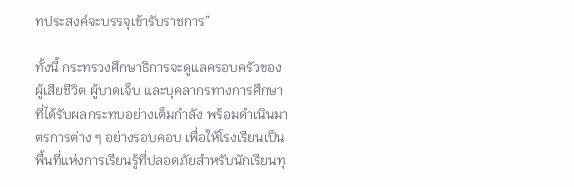ทประสงค์จะบรรจุเข้ารับราชการ”

ทั้งนี้ กระทรวงศึกษาธิการจะดูแลครอบครัวของผู้เสียชีวิต ผู้บาดเจ็บ และบุคลากรทางการศึกษาที่ได้รับผลกระทบอย่างเต็มกำลัง พร้อมดำเนินมาตรการต่าง ๆ อย่างรอบคอบ เพื่อให้โรงเรียนเป็นพื้นที่แห่งการเรียนรู้ที่ปลอดภัยสำหรับนักเรียนทุ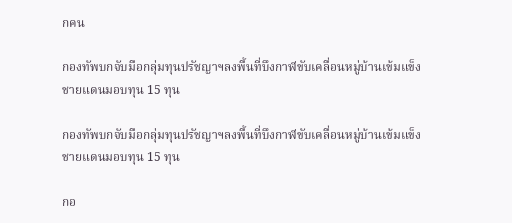กคน

กองทัพบกจับมือกลุ่มทุนปรัชญาฯลงพื้นที่บึงกาฬขับเคลื่อนหมู่บ้านเข้มแข็งชายแดนมอบทุน 15 ทุน

กองทัพบกจับมือกลุ่มทุนปรัชญาฯลงพื้นที่บึงกาฬขับเคลื่อนหมู่บ้านเข้มแข็งชายแดนมอบทุน 15 ทุน

กอ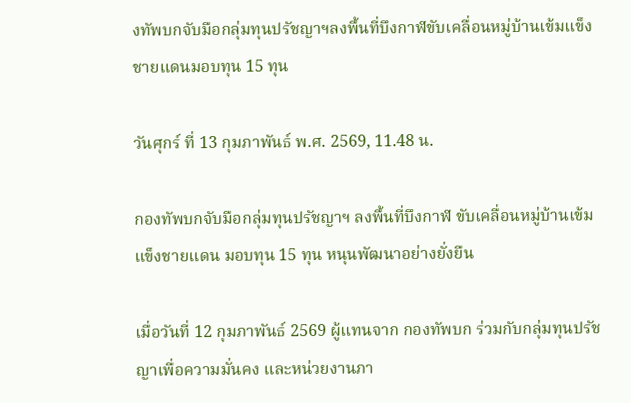งทัพบกจับมือกลุ่มทุนปรัชญาฯลงพื้นที่บึงกาฬขับเคลื่อนหมู่บ้านเข้มแข็งชายแดนมอบทุน 15 ทุน

วันศุกร์ ที่ 13 กุมภาพันธ์ พ.ศ. 2569, 11.48 น.

กองทัพบกจับมือกลุ่มทุนปรัชญาฯ ลงพื้นที่บึงกาฬ ขับเคลื่อนหมู่บ้านเข้มแข็งชายแดน มอบทุน 15 ทุน หนุนพัฒนาอย่างยั่งยืน

เมื่อวันที่ 12 กุมภาพันธ์ 2569 ผู้แทนจาก กองทัพบก ร่วมกับกลุ่มทุนปรัชญาเพื่อความมั่นคง และหน่วยงานภา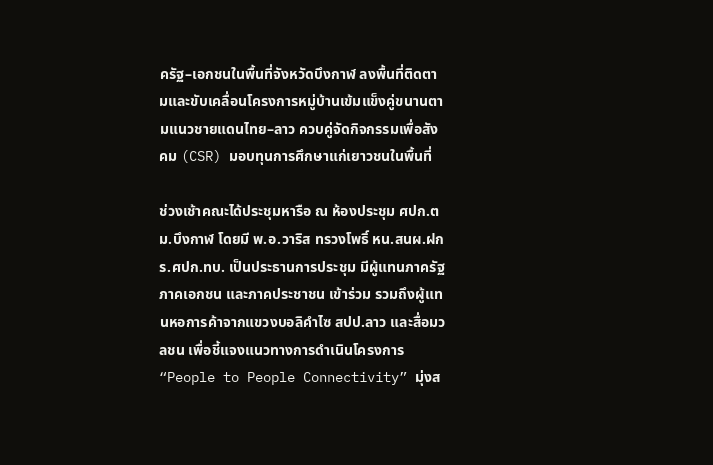ครัฐ–เอกชนในพื้นที่จังหวัดบึงกาฬ ลงพื้นที่ติดตามและขับเคลื่อนโครงการหมู่บ้านเข้มแข็งคู่ขนานตามแนวชายแดนไทย–ลาว ควบคู่จัดกิจกรรมเพื่อสังคม (CSR) มอบทุนการศึกษาแก่เยาวชนในพื้นที่

ช่วงเช้าคณะได้ประชุมหารือ ณ ห้องประชุม ศปก.ตม.บึงกาฬ โดยมี พ.อ.วาริส ทรวงโพธิ์ หน.สนผ.ฝกร.ศปก.ทบ. เป็นประธานการประชุม มีผู้แทนภาครัฐ ภาคเอกชน และภาคประชาชน เข้าร่วม รวมถึงผู้แทนหอการค้าจากแขวงบอลิคำไซ สปป.ลาว และสื่อมวลชน เพื่อชี้แจงแนวทางการดำเนินโครงการ “People to People Connectivity” มุ่งส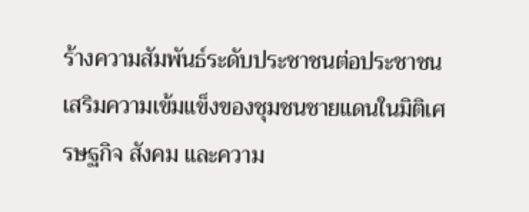ร้างความสัมพันธ์ระดับประชาชนต่อประชาชน เสริมความเข้มแข็งของชุมชนชายแดนในมิติเศรษฐกิจ สังคม และความ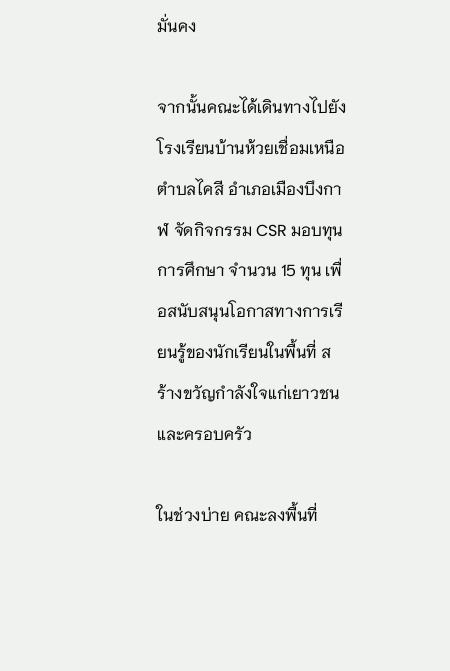มั่นคง

จากนั้นคณะได้เดินทางไปยัง โรงเรียนบ้านห้วยเชื่อมเหนือ ตำบลไคสี อำเภอเมืองบึงกาฬ จัดกิจกรรม CSR มอบทุนการศึกษา จำนวน 15 ทุน เพื่อสนับสนุนโอกาสทางการเรียนรู้ของนักเรียนในพื้นที่ สร้างขวัญกำลังใจแก่เยาวชนและครอบครัว

ในช่วงบ่าย คณะลงพื้นที่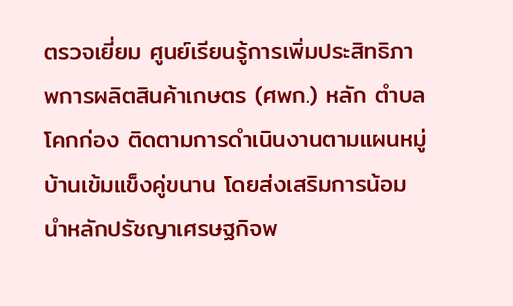ตรวจเยี่ยม ศูนย์เรียนรู้การเพิ่มประสิทธิภาพการผลิตสินค้าเกษตร (ศพก.) หลัก ตำบลโคกก่อง ติดตามการดำเนินงานตามแผนหมู่บ้านเข้มแข็งคู่ขนาน โดยส่งเสริมการน้อมนำหลักปรัชญาเศรษฐกิจพ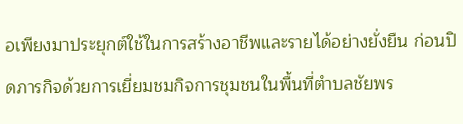อเพียงมาประยุกต์ใช้ในการสร้างอาชีพและรายได้อย่างยั่งยืน ก่อนปิดภารกิจด้วยการเยี่ยมชมกิจการชุมชนในพื้นที่ตำบลชัยพร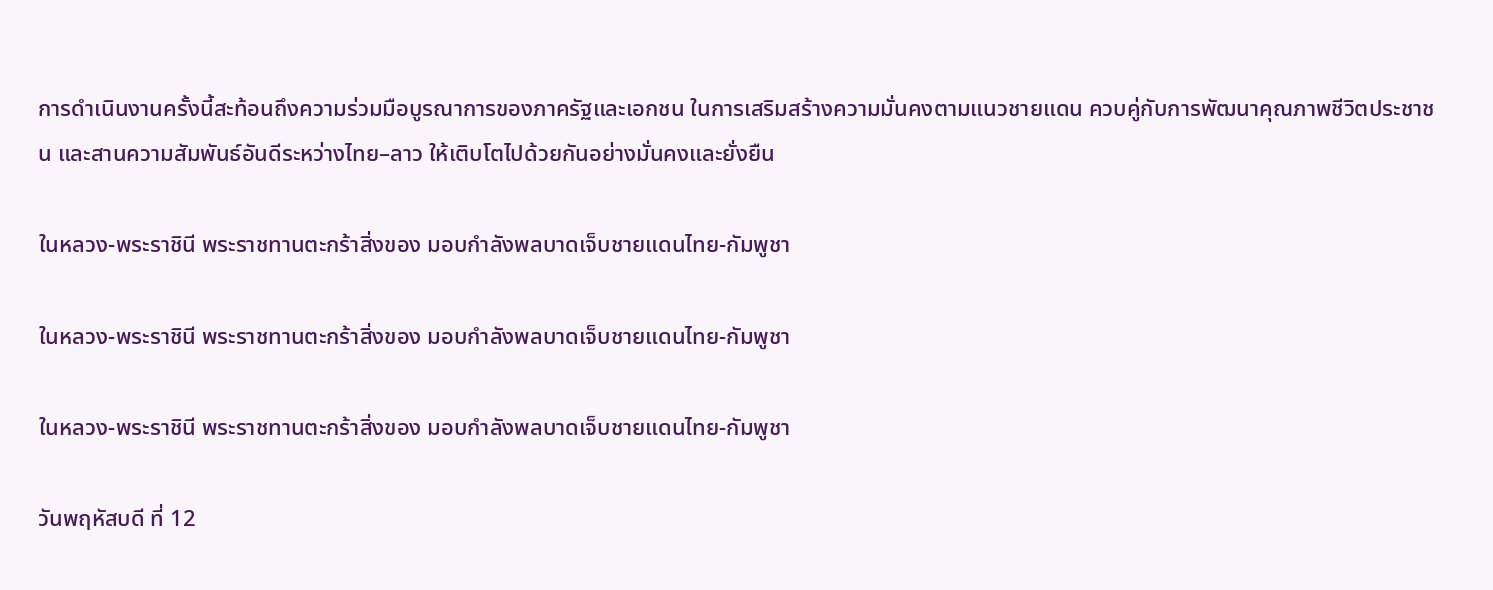การดำเนินงานครั้งนี้สะท้อนถึงความร่วมมือบูรณาการของภาครัฐและเอกชน ในการเสริมสร้างความมั่นคงตามแนวชายแดน ควบคู่กับการพัฒนาคุณภาพชีวิตประชาชน และสานความสัมพันธ์อันดีระหว่างไทย–ลาว ให้เติบโตไปด้วยกันอย่างมั่นคงและยั่งยืน

ในหลวง-พระราชินี พระราชทานตะกร้าสิ่งของ มอบกำลังพลบาดเจ็บชายแดนไทย-กัมพูชา

ในหลวง-พระราชินี พระราชทานตะกร้าสิ่งของ มอบกำลังพลบาดเจ็บชายแดนไทย-กัมพูชา

ในหลวง-พระราชินี พระราชทานตะกร้าสิ่งของ มอบกำลังพลบาดเจ็บชายแดนไทย-กัมพูชา

วันพฤหัสบดี ที่ 12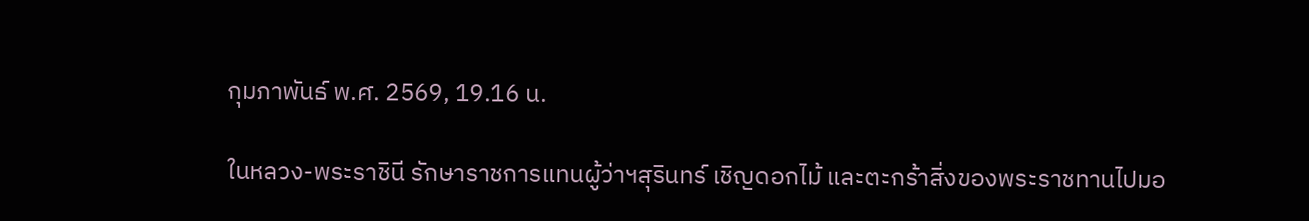กุมภาพันธ์ พ.ศ. 2569, 19.16 น.

ในหลวง-พระราชินี รักษาราชการแทนผู้ว่าฯสุรินทร์ เชิญดอกไม้ และตะกร้าสิ่งของพระราชทานไปมอ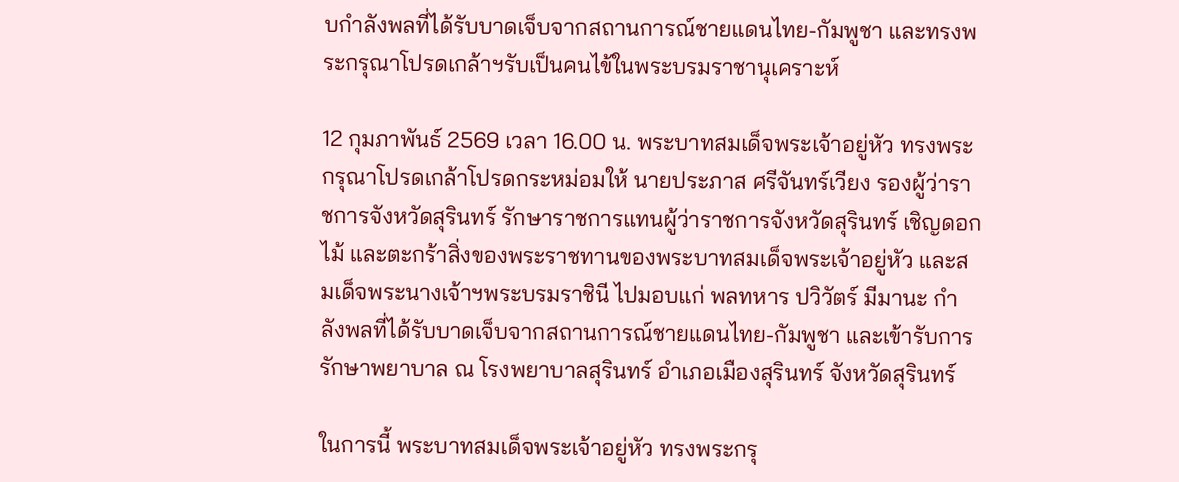บกำลังพลที่ได้รับบาดเจ็บจากสถานการณ์ชายแดนไทย-กัมพูชา และทรงพระกรุณาโปรดเกล้าฯรับเป็นคนไข้ในพระบรมราชานุเคราะห์

12 กุมภาพันธ์ 2569 เวลา 16.00 น. พระบาทสมเด็จพระเจ้าอยู่หัว ทรงพระกรุณาโปรดเกล้าโปรดกระหม่อมให้ นายประภาส ศรีจันทร์เวียง รองผู้ว่าราชการจังหวัดสุรินทร์ รักษาราชการแทนผู้ว่าราชการจังหวัดสุรินทร์ เชิญดอกไม้ และตะกร้าสิ่งของพระราชทานของพระบาทสมเด็จพระเจ้าอยู่หัว และสมเด็จพระนางเจ้าฯพระบรมราชินี ไปมอบแก่ พลทหาร ปวิวัตร์ มีมานะ กำลังพลที่ได้รับบาดเจ็บจากสถานการณ์ชายแดนไทย-กัมพูชา และเข้ารับการรักษาพยาบาล ณ โรงพยาบาลสุรินทร์ อำเภอเมืองสุรินทร์ จังหวัดสุรินทร์

ในการนี้ พระบาทสมเด็จพระเจ้าอยู่หัว ทรงพระกรุ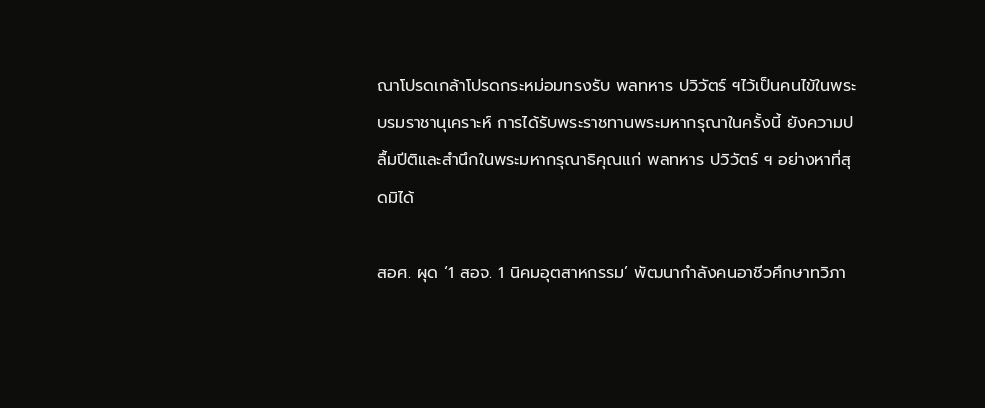ณาโปรดเกล้าโปรดกระหม่อมทรงรับ พลทหาร ปวิวัตร์ ฯไว้เป็นคนไข้ในพระบรมราชานุเคราะห์ การได้รับพระราชทานพระมหากรุณาในครั้งนี้ ยังความปลื้มปีติและสำนึกในพระมหากรุณาธิคุณแก่ พลทหาร ปวิวัตร์ ฯ อย่างหาที่สุดมิได้

สอศ. ผุด ‘1 สอจ. 1 นิคมอุตสาหกรรม’ พัฒนากำลังคนอาชีวศึกษาทวิภา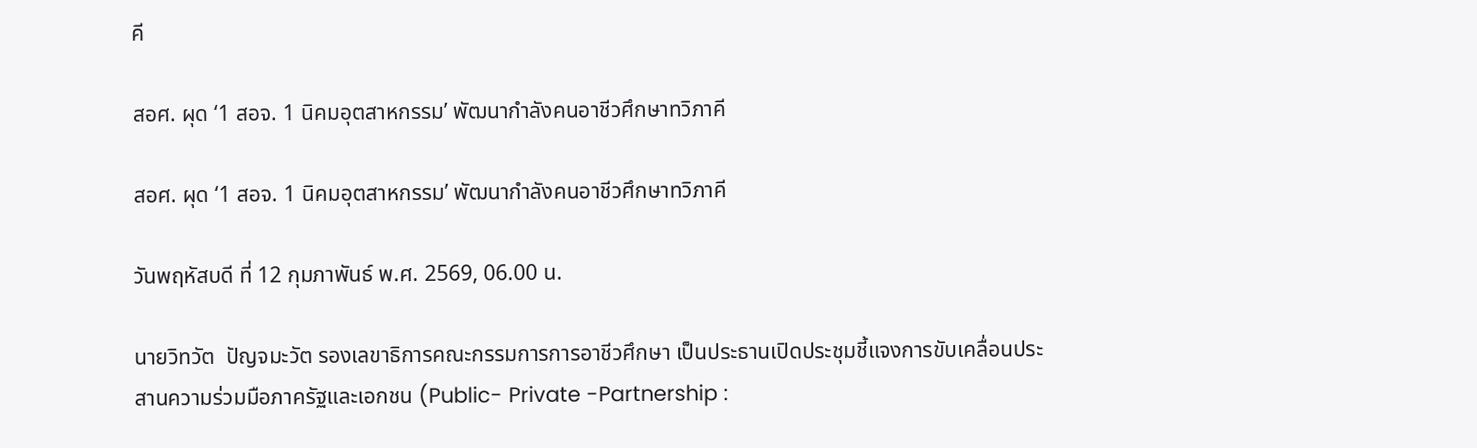คี

สอศ. ผุด ‘1 สอจ. 1 นิคมอุตสาหกรรม’ พัฒนากำลังคนอาชีวศึกษาทวิภาคี

สอศ. ผุด ‘1 สอจ. 1 นิคมอุตสาหกรรม’ พัฒนากำลังคนอาชีวศึกษาทวิภาคี

วันพฤหัสบดี ที่ 12 กุมภาพันธ์ พ.ศ. 2569, 06.00 น.

นายวิทวัต  ปัญจมะวัต รองเลขาธิการคณะกรรมการการอาชีวศึกษา เป็นประธานเปิดประชุมชี้แจงการขับเคลื่อนประสานความร่วมมือภาครัฐและเอกชน (Public- Private -Partnership :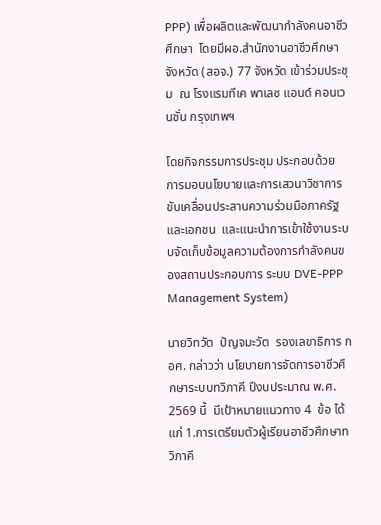PPP) เพื่อผลิตและพัฒนากำลังคนอาชีวศึกษา  โดยมีผอ.สำนักงานอาชีวศึกษาจังหวัด (สอจ.) 77 จังหวัด เข้าร่วมประชุม  ณ โรงแรมทีเค พาเลซ แอนด์ คอนเวนชั่น กรุงเทพฯ

โดยกิจกรรมการประชุม ประกอบด้วย การมอบนโยบายและการเสวนาวิชาการขับเคลื่อนประสานความร่วมมือภาครัฐและเอกชน  และแนะนำการเข้าใช้งานระบบจัดเก็บข้อมูลความต้องการกำลังคนของสถานประกอบการ ระบบ DVE-PPP Management System)

นายวิทวัต  ปัญจมะวัต  รองเลขาธิการ กอศ. กล่าวว่า นโยบายการจัดการอาชีวศึกษาระบบทวิภาคี ปีงบประมาณ พ.ศ. 2569 นี้  มีเป้าหมายแนวทาง 4  ข้อ ได้แก่ 1.การเตรียมตัวผู้เรียนอาชีวศึกษาทวิภาคี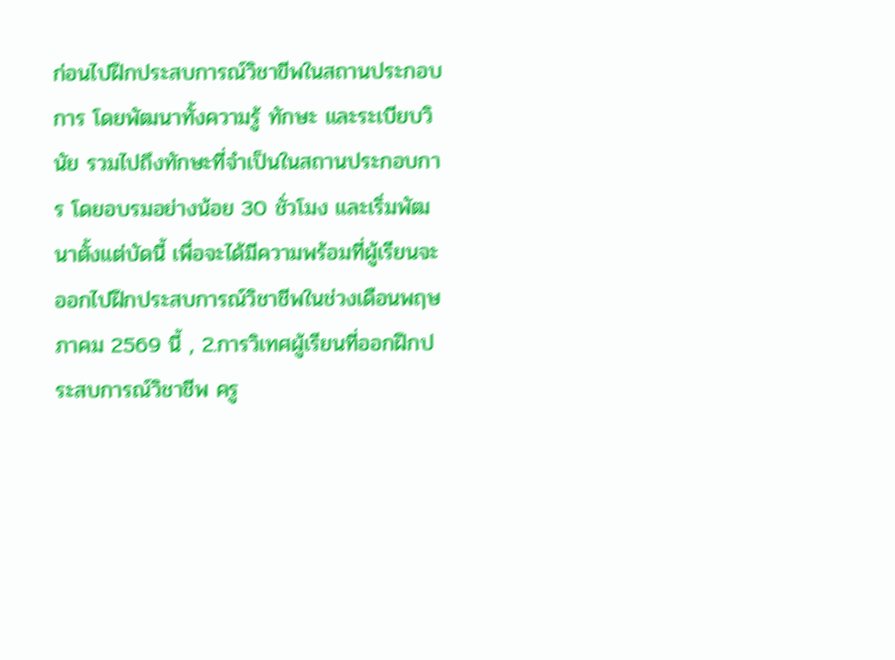ก่อนไปฝึกประสบการณ์วิชาขีพในสถานประกอบการ โดยพัฒนาทั้งความรู้ ทักษะ และระเบียบวินัย รวมไปถึงทักษะที่จำเป็นในสถานประกอบการ โดยอบรมอย่างน้อย 30 ชั่วโมง และเริ่มพัฒนาตั้งแต่บัดนี้ เพื่อจะได้มีความพร้อมที่ผู้เรียนจะออกไปฝึกประสบการณ์วิชาชีพในช่วงเดือนพฤษภาคม 2569 นี้ , 2.การวิเทศผู้เรียนที่ออกฝึกประสบการณ์วิชาชีพ ครู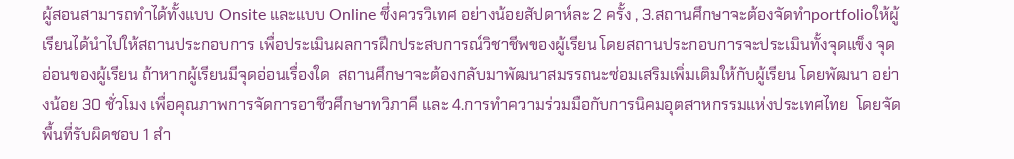ผู้สอนสามารถทำได้ทั้งแบบ Onsite และแบบ Online ซึ่งควรวิเทศ อย่างน้อยสัปดาห์ละ 2 ครั้ง , 3.สถานศึกษาจะต้องจัดทำportfolioให้ผู้เรียนได้นำไปให้สถานประกอบการ เพื่อประเมินผลการฝึกประสบการณ์วิชาชีพของผู้เรียน โดยสถานประกอบการจะประเมินทั้งจุดแข็ง จุดอ่อนของผู้เรียน ถ้าหากผู้เรียนมีจุดอ่อนเรื่องใด  สถานศึกษาจะต้องกลับมาพัฒนาสมรรถนะซ่อมเสริมเพิ่มเติมให้กับผู้เรียน โดยพัฒนา อย่างน้อย 30 ชั่วโมง เพื่อคุณภาพการจัดการอาชีวศึกษาทวิภาคี และ 4.การทำความร่วมมือกับการนิคมอุตสาหกรรมแห่งประเทศไทย  โดยจัดพื้นที่รับผิดชอบ 1 สำ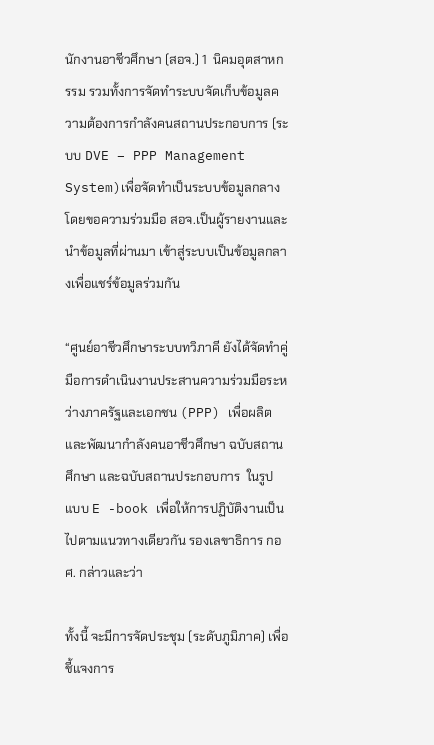นักงานอาชีวศึกษา (สอจ.) 1  นิคมอุตสาหกรรม รวมทั้งการจัดทำระบบจัดเก็บข้อมูลความต้องการกำลังคนสถานประกอบการ (ระบบ DVE – PPP Management System)เพื่อจัดทำเป็นระบบข้อมูลกลาง โดยขอความร่วมมือ สอจ.เป็นผู้รายงานและนำข้อมูลที่ผ่านมา เข้าสู่ระบบเป็นข้อมูลกลางเพื่อแชร์ข้อมูลร่วมกัน

“ศูนย์อาชีวศึกษาระบบทวิภาคี ยังได้จัดทำคู่มือการดำเนินงานประสานความร่วมมือระหว่างภาครัฐและเอกชน (PPP) เพื่อผลิตและพัฒนากำลังคนอาชีวศึกษา ฉบับสถานศึกษา และฉบับสถานประกอบการ  ในรูปแบบ E -book เพื่อให้การปฏิบัติงานเป็นไปตามแนวทางเดียวกัน รองเลขาธิการ กอศ. กล่าวและว่า

ทั้งนี้ จะมีการจัดประชุม (ระดับภูมิภาค) เพื่อชี้แจงการ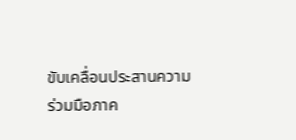ขับเคลื่อนประสานความร่วมมือภาค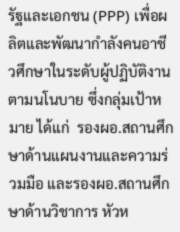รัฐและเอกชน (PPP) เพื่อผลิตและพัฒนากำลังคนอาชีวศึกษาในระดับผู้ปฏิบัติงานตามนโนบาย ซึ่งกลุ่มเป้าหมาย ได้แก่  รองผอ.สถานศึกษาด้านแผนงานและความร่วมมือ และรองผอ.สถานศึกษาด้านวิชาการ หัวห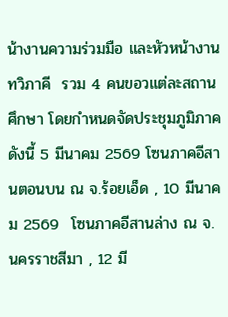น้างานความร่วมมือ และหัวหน้างานทวิภาคี  รวม 4 คนขอวแต่ละสถานศึกษา โดยกำหนดจัดประชุมภูมิภาค ดังนี้ 5 มีนาคม 2569 โซนภาคอีสานตอนบน ณ จ.ร้อยเอ็ด , 10 มีนาคม 2569  โซนภาคอีสานล่าง ณ จ.นครราชสีมา , 12 มี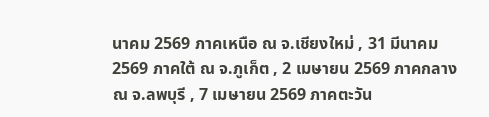นาคม 2569 ภาคเหนือ ณ จ.เชียงใหม่ , 31 มีนาคม 2569 ภาคใต้ ณ จ.ภูเก็ต , 2 เมษายน 2569 ภาคกลาง   ณ จ.ลพบุรี , 7 เมษายน 2569 ภาคตะวัน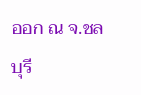ออก ณ จ.ชลบุรี